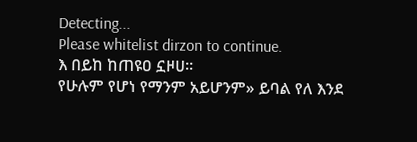Detecting...
Please whitelist dirzon to continue.
እ በይከ ከጠዩዐ ኗዞሀ።
የሁሉም የሆነ የማንም አይሆንም» ይባል የለ እንደ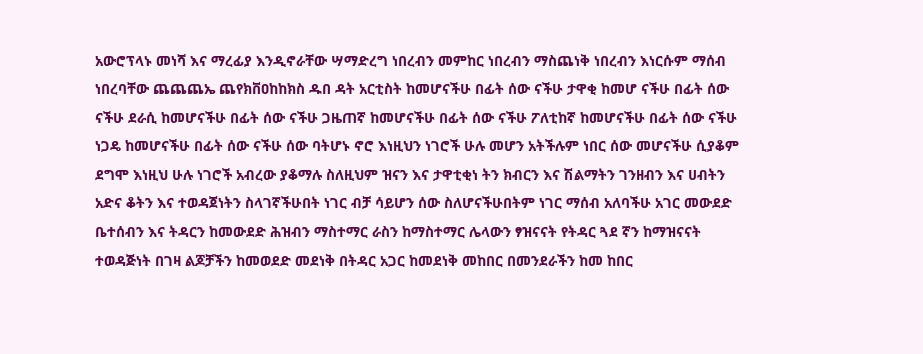አውሮፕላኑ መነሻ እና ማረፊያ እንዲኖራቸው ሣማድረግ ነበረብን መምከር ነበረብን ማስጨነቅ ነበረብን እነርሱም ማሰብ ነበረባቸው ጨጨጨኤ ጨየክቨዐከከክስ ዱበ ዳት አርቲስት ከመሆናችሁ በፊት ሰው ናችሁ ታዋቂ ከመሆ ናችሁ በፊት ሰው ናችሁ ደራሲ ከመሆናችሁ በፊት ሰው ናችሁ ጋዜጠኛ ከመሆናችሁ በፊት ሰው ናችሁ ፖለቲከኛ ከመሆናችሁ በፊት ሰው ናችሁ ነጋዴ ከመሆናችሁ በፊት ሰው ናችሁ ሰው ባትሆኑ ኖሮ እነዚህን ነገሮች ሁሉ መሆን አትችሉም ነበር ሰው መሆናችሁ ሲያቆም ደግሞ እነዚህ ሁሉ ነገሮች አብረው ያቆማሉ ስለዚህም ዝናን እና ታዋቲቂነ ትን ክብርን እና ሽልማትን ገንዘብን እና ሀብትን አድና ቆትን እና ተወዳጀነትን ስላገኛችሁበት ነገር ብቻ ሳይሆን ሰው ስለሆናችሁበትም ነገር ማሰብ አለባችሁ አገር መውደድ ቤተሰብን እና ትዳርን ከመውደድ ሕዝብን ማስተማር ራስን ከማስተማር ሌላውን ፃዝናናት የትዳር ጓደ ኛን ከማዝናናት ተወዳጅነት በገዛ ልጆቻችን ከመወደድ መደነቅ በትዳር አጋር ከመደነቅ መከበር በመንደራችን ከመ ከበር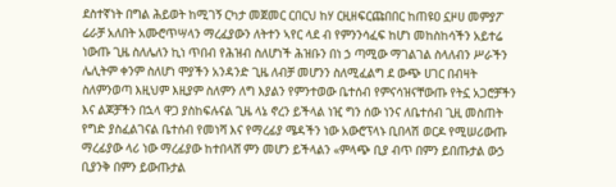ደስተኛነት በግል ሕይወት ከሚገኝ ርካታ መጀመር ርበርህ ከሃ ርዚዘፍርጩበበር ከጠዩዐ ኗዞሀ መምያፖ ሬራቻ አለበት አሙሮጥሣላን ማረፈያውን ለትተን ኣየር ላደ ብ የምንንሳፈፍ ከሆነ መከስከሳችን አይተሬ ነውጡ ጊዜ ስለሌለን ኪነ ጥበብ የሕዝብ ስለሆነች ሕዝቡን በነ ኃ ጣሚው ማገልገል ስላለብን ሥራችን ሌሊትም ቀንም ስለሆነ ሞያችን አንዳንድ ጊዜ ለብቻ መሆንን ስለሚፈልግ ደ ውጭ ሀገር በብዛት ስለምንወጣ እዚህም እዚያም ስለምን ለግ እያልን የምንተወው ቤተሰብ የምናሳዝናቸውጡ የትኗ አጋሮቻችን እና ልጆቻችን በኋላ ዋጋ ያስከፍሉናል ጊዜ ላኔ ኖረን ይችላል ነዢ ግን ሰው ነንና ለቤተሰብ ጊዚ መስጠት የግድ ያስፈልገናል ቤተሰብ የመነሻ እና የማረፊያ ሜዳችን ነው አውሮፕላኑ ቢበላሽ ወርዶ የሚሠሪውጡ ማረፊያው ላሪ ነው ማረፊያው ከተበላሸ ምን መሆን ይችላልን «ምላጭ ቢያ ብጥ በምን ይበጡታል ውኃ ቢያንቅ በምን ይውጡታል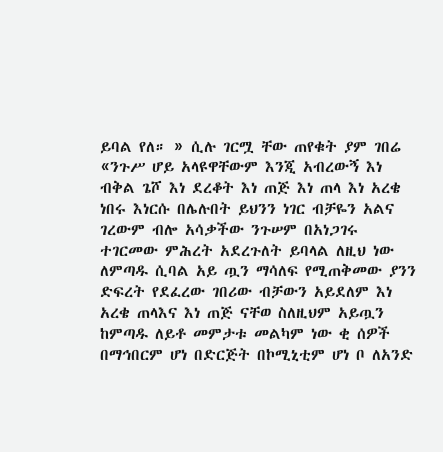ይባል የለ። » ሲሉ ገርሟ ቸው ጠየቁት ያም ገበሬ «ንጉሥ ሆይ አላዩዋቸውም እንጂ አብረውኝ እነ ብቅል ጌሾ እነ ደረቆት እነ ጠጅ እነ ጠላ እነ አረቄ ነበሩ እነርሱ በሌሉበት ይህንን ነገር ብቻዬን አልና ገረውም ብሎ አሳቃችው ንጉሠም በአነጋገሩ ተገርመው ምሕረት አደረጉለት ይባላል ለዚህ ነው ለምጣዱ ሲባል አይ ጧን ማሳለፍ የሚጠቅመው ያንን ድፍረት የደፈረው ገበሪው ብቻውን አይደለም እነ አረቄ ጠላእና እነ ጠጅ ናቸወ ስለዚህም አይጧን ከምጣዱ ለይቶ መምታቱ መልካም ነው ቂ ሰዎች በማኅበርም ሆነ በድርጅት በኮሚኒቲም ሆነ ቦ ለአንድ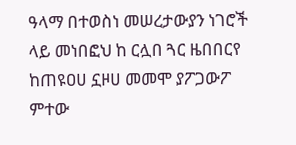ዓላማ በተወስነ መሠረታውያን ነገሮች ላይ መነበፎህ ከ ርሏበ ጓር ዜበበርየ ከጠዩዐሀ ኗዞሀ መመሞ ያፖጋውፖ ምተው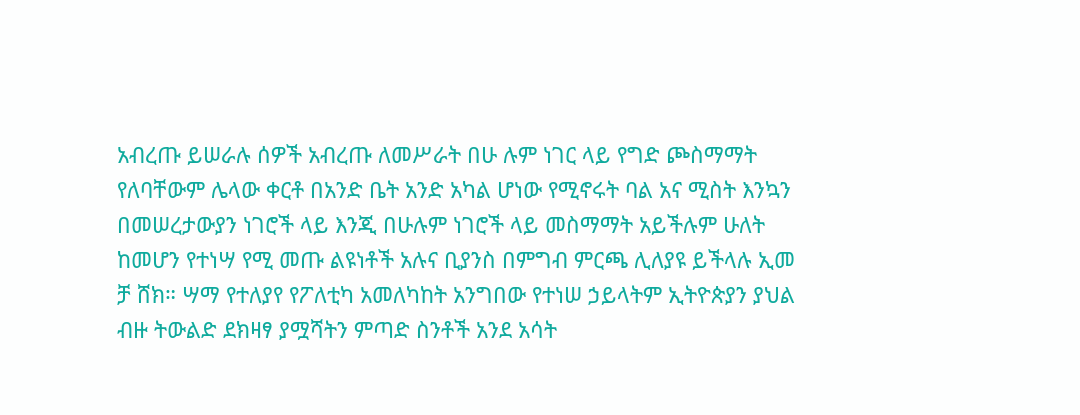አብረጡ ይሠራሉ ሰዎች አብረጡ ለመሥራት በሁ ሉም ነገር ላይ የግድ ጮስማማት የለባቸውም ሌላው ቀርቶ በአንድ ቤት አንድ አካል ሆነው የሚኖሩት ባል አና ሚስት እንኳን በመሠረታውያን ነገሮች ላይ እንጂ በሁሉም ነገሮች ላይ መስማማት አይችሉም ሁለት ከመሆን የተነሣ የሚ መጡ ልዩነቶች አሉና ቢያንስ በምግብ ምርጫ ሊለያዩ ይችላሉ ኢመ ቻ ሸክ። ሣማ የተለያየ የፖለቲካ አመለካከት አንግበው የተነሠ ኃይላትም ኢትዮጵያን ያህል ብዙ ትውልድ ደክዛፃ ያሟሻትን ምጣድ ስንቶች አንደ አሳት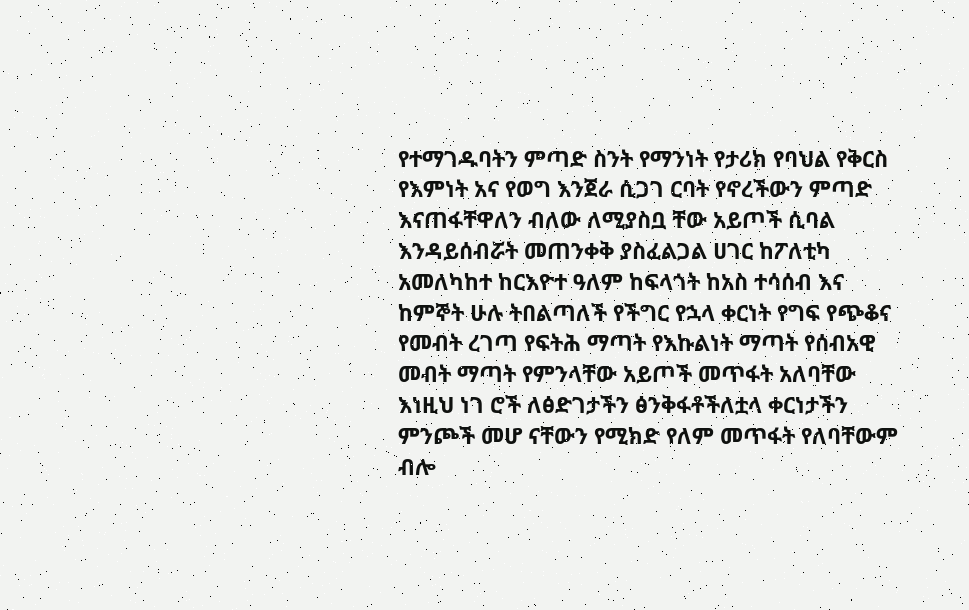የተማገዱባትን ምጣድ ስንት የማንነት የታሪክ የባህል የቅርስ የእምነት አና የወግ እንጀራ ሲጋገ ርባት የኖረችውን ምጣድ እናጠፋቸዋለን ብለው ለሚያስቧ ቸው አይጦች ሲባል እንዳይሰብሯት መጠንቀቅ ያስፈልጋል ሀገር ከፖለቲካ አመለካከተ ከርእዮተ ዓለም ከፍላጎት ከአስ ተሳሰብ እና ከምኞት ሁሉ ትበልጣለች የችግር የኋላ ቀርነት የግፍ የጭቆና የመብት ረገጣ የፍትሕ ማጣት የእኩልነት ማጣት የሰብአዊ መብት ማጣት የምንላቸው አይጦች መጥፋት አለባቸው እነዚህ ነገ ሮች ለፅድገታችን ፅንቅፋቶችለቷላ ቀርነታችን ምንጮች መሆ ናቸውን የሚክድ የለም መጥፋት የለባቸውም ብሎ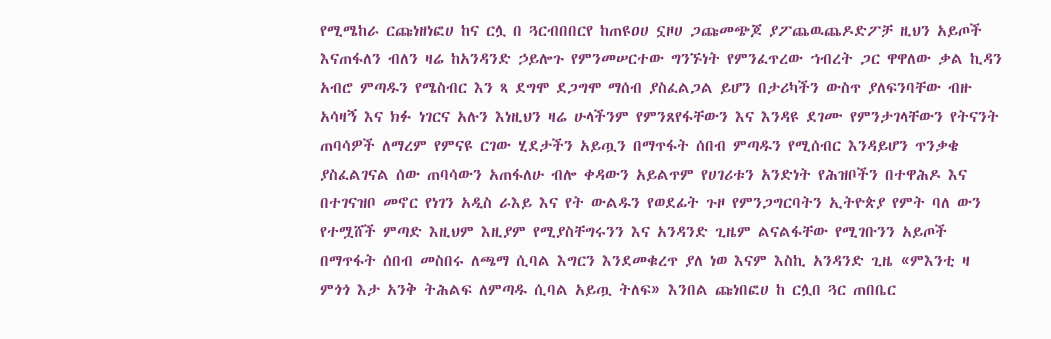የሚሜከራ ርጩነዘነፎሀ ከና ርሏ በ ጓርብበበርየ ከጠዩዐሀ ኗዞሀ ጋጩመጭጆ ያፖጨዉጨዶድፖቻ ዚህን አይጦች እናጠፋለን ብለን ዛሬ ከአንዳንድ ኃይሎጉ የምንመሠርተው ግንኙነት የምንፈጥረው ኀብረት ጋር ዋዋለው ቃል ኪዳን አብሮ ምጣዱን የሜስብር እን ጻ ደግሞ ደጋግሞ ማሰብ ያስፈልጋል ይሆን በታሪካችን ውስጥ ያለፍንባቸው ብዙ አሳዛኝ እና ክፉ ነገርና አሉን እነዚህን ዛሬ ሁላችንም የምንጸየፋቸውን እና እንዳዩ ደገሙ የምንታገላቸውን የትናንት ጠባሳዎች ለማረም የምናዩ ርገው ሂደታችን አይጧን በማጥፋት ሰበብ ምጣዱን የሚሰብር እንዳይሆን ጥንቃቄ ያስፈልገናል ሰው ጠባሳውን አጠፋለሁ ብሎ ቀዳውን አይልጥም የሀገሪቱን አንድነት የሕዝቦችን በተዋሕዶ እና በተገናዝቦ መኖር የነገን አዲስ ራእይ እና የት ውልዱን የወደፊት ጉዞ የምንጋግርባትን ኢትዮጵያ የምት ባለ ውን የተሟሸች ምጣድ እዚህም እዚያም የሚያስቸግሩንን እና አንዳንድ ጊዜም ልናልፋቸው የሚገቡንን አይጦች በማጥፋት ሰበብ መስበሩ ለጫማ ሲባል እግርን እንደመቁረጥ ያለ ነወ እናም እስኪ አንዳንድ ጊዜ «ምእንቲ ዛ ምጎጎ እታ አንቅ ትሕልፍ ለምጣዱ ሲባል አይጧ ትለፍ» እንበል ጩነበፎሀ ከ ርሏበ ጓር ጠበቤር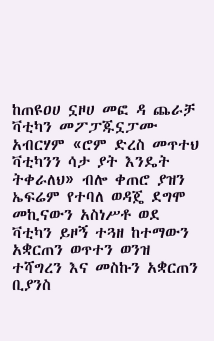ከጠዩዐሀ ኗዞሀ መፎ ዳ ጨራቻ ቫቲካን መፖፓጁኗፓሙ አብርሃም «ሮም ድረስ መጥተህ ቫቲካንን ሳታ ያት እንዴት ትቀራለህ» ብሎ ቀጠሮ ያዝን ኤፍሬም የተባለ ወዳጄ ደግሞ መኪናውን አስነሥቶ ወደ ቫቲካን ይዞኝ ተጓዘ ከተማውን አቋርጠን ወጥተን ወንዝ ተሻግረን እና መስኩን አቋርጠን ቢያንስ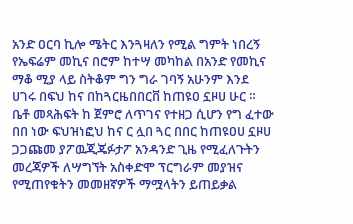አንድ ዐርባ ኪሎ ሜትር እንጓዛለን የሚል ግምት ነበረኝ የኤፍሬም መኪና በሮም ከተሣ መካከል በአንድ የመኪና ማቆ ሚያ ላይ ስትቆም ግን ግራ ገባኝ አሁንም እንደ ሀገሩ በፍህ ከና በከጓርዜበበርቨ ከጠዩዐ ኗዞሀ ሁር ። ቤቶ መጻሕፍት ከ ጀምሮ ለጥገና የተዘጋ ሲሆን የግ ፈተው በበ ነው ፍህዝነፎህ ከና ር ሏበ ጓር በበር ከጠዩዐሀ ኗዞሀ ጋጋጩመ ያፖዉጂጄፉታፖ አንዳንድ ጊዜ የሚፈለጉትን መረጃዎች ለሣግኘት አስቀድሞ ፕርግራም መያዝና የሚጠየቁትን መመዘኛዎች ማሟላትን ይጠይቃል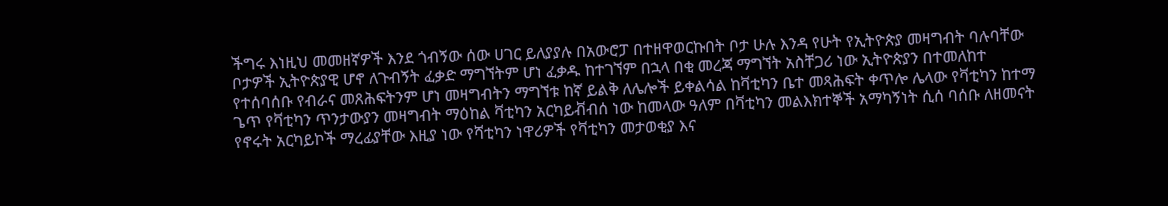ችግሩ እነዚህ መመዘኛዎች እንደ ጎብኝው ሰው ሀገር ይለያያሉ በአውሮፓ በተዘዋወርኩበት ቦታ ሁሉ እንዳ የሁት የኢትዮጵያ መዛግብት ባሉባቸው ቦታዎች ኢትዮጵያዊ ሆኖ ለጉብኝት ፈቃድ ማግኘትም ሆነ ፈቃዱ ከተገኘም በኋላ በቂ መረጃ ማግኘት አስቸጋሪ ነው ኢትዮጵያን በተመለከተ የተሰባሰቡ የብራና መጸሕፍትንም ሆነ መዛግብትን ማግኘቱ ከኛ ይልቅ ለሌሎች ይቀልሳል ከቫቲካን ቤተ መጻሕፍት ቀጥሎ ሌላው የቫቲካን ከተማ ጌጥ የቫቲካን ጥንታውያን መዛግብት ማዕከል ቫቲካን አርካይቭብሰ ነው ከመላው ዓለም በቫቲካን መልእክተኞች አማካኝነት ሲሰ ባሰቡ ለዘመናት የኖሩት አርካይኮች ማረፊያቸው እዚያ ነው የሻቲካን ነዋሪዎች የቫቲካን መታወቂያ እና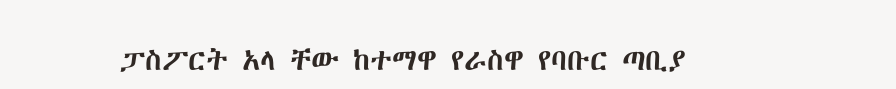ፓስፖርት አላ ቸው ከተማዋ የራስዋ የባቡር ጣቢያ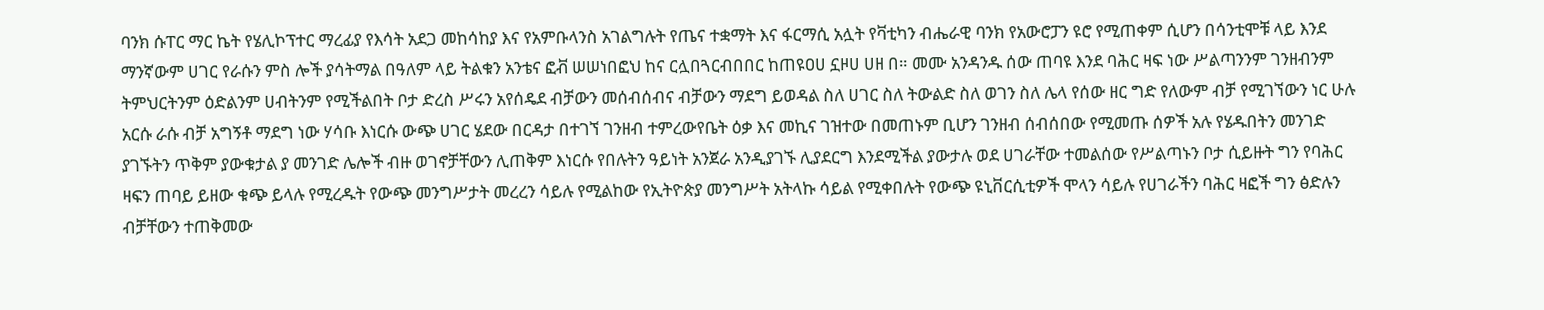ባንክ ሱፐር ማር ኬት የሄሊኮፕተር ማረፊያ የእሳት አደጋ መከሳከያ እና የአምቡላንስ አገልግሉት የጤና ተቋማት እና ፋርማሲ አሏት የቫቲካን ብሔራዊ ባንክ የአውሮፓን ዩሮ የሚጠቀም ሲሆን በሳንቲሞቹ ላይ እንደ ማንኛውም ሀገር የራሱን ምስ ሎች ያሳትማል በዓለም ላይ ትልቁን አንቴና ፎቭ ሠሠነበፎህ ከና ርሏበጓርብበበር ከጠዩዐሀ ኗዞሀ ሀዘ በ። መሙ አንዳንዱ ሰው ጠባዩ እንደ ባሕር ዛፍ ነው ሥልጣንንም ገንዘብንም ትምህርትንም ዕድልንም ሀብትንም የሚችልበት ቦታ ድረስ ሥሩን አየሰዴደ ብቻውን መሰብሰብና ብቻውን ማደግ ይወዳል ስለ ሀገር ስለ ትውልድ ስለ ወገን ስለ ሌላ የሰው ዘር ግድ የለውም ብቻ የሚገኘውን ነር ሁሉ አርሱ ራሱ ብቻ አግኝቶ ማደግ ነው ሃሳቡ እነርሱ ውጭ ሀገር ሄደው በርዳታ በተገኘ ገንዘብ ተምረውየቤት ዕቃ እና መኪና ገዝተው በመጠኑም ቢሆን ገንዘብ ሰብሰበው የሚመጡ ሰዎች አሉ የሄዱበትን መንገድ ያገኙትን ጥቅም ያውቁታል ያ መንገድ ሌሎች ብዙ ወገኖቻቸውን ሊጠቅም እነርሱ የበሉትን ዓይነት አንጀራ አንዲያገኙ ሊያደርግ እንደሚችል ያውታሉ ወደ ሀገራቸው ተመልሰው የሥልጣኑን ቦታ ሲይዙት ግን የባሕር ዛፍን ጠባይ ይዘው ቁጭ ይላሉ የሚረዱት የውጭ መንግሥታት መረረን ሳይሉ የሚልከው የኢትዮጵያ መንግሥት አትላኩ ሳይል የሚቀበሉት የውጭ ዩኒቨርሲቲዎች ሞላን ሳይሉ የሀገራችን ባሕር ዛፎች ግን ፅድሉን ብቻቸውን ተጠቅመው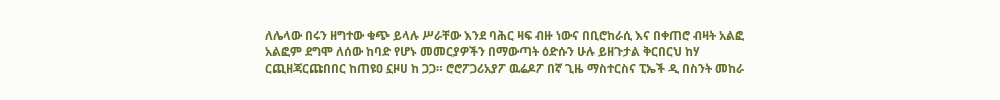ለሌላው በሩን ዘግተው ቁጭ ይላሉ ሥራቸው እንደ ባሕር ዛፍ ብዙ ነውና በቢሮከራሲ እና በቀጠሮ ብዛት አልፎ አልፎም ደግሞ ለሰው ከባድ የሆኑ መመርያዎችን በማውጣት ዕድሱን ሁሉ ይዘጉታል ቅርበርህ ከሃ ርጪዘጃርጩበበር ከጠዩዐ ኗዞሀ ከ ጋጋ። ሮሮፖጋሪአያፖ ዉሬዶፖ በኛ ጊዜ ማስተርስና ፒኤች ዲ በስንት መከራ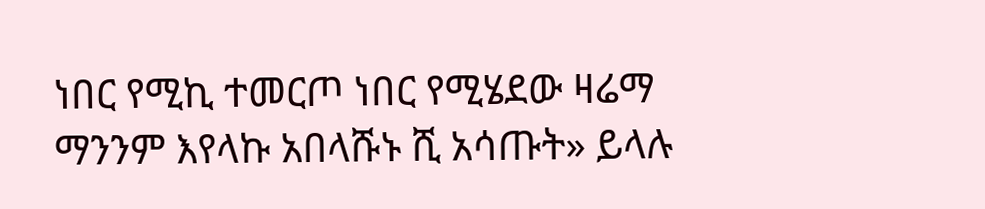ነበር የሚኪ ተመርጦ ነበር የሚሄደው ዛሬማ ማንንም እየላኩ አበላሹኑ ሺ አሳጡት» ይላሉ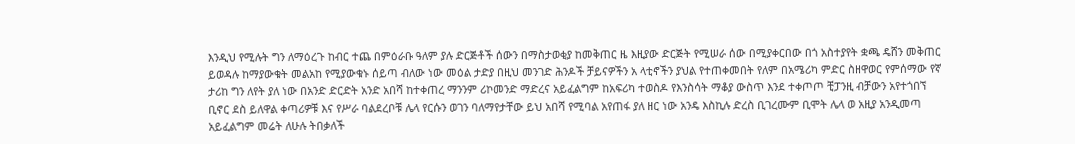እንዲህ የሚሉት ግን ለማዕረጉ ከብር ተጨ በምዕራቡ ዓለም ያሉ ድርጅቶች ሰውን በማስታወቂያ ከመቅጠር ዜ እዚያው ድርጅት የሚሠራ ሰው በሚያቀርበው በጎ አስተያየት ቋጫ ዴሸን መቅጠር ይወዳሉ ከማያውቁት መልአከ የሚያውቁኑ ሰይጣ ብለው ነው መዕል ታድያ በዚህ መንገድ ሕንዶች ቻይናዎችን አ ላቲኖችን ያህል የተጠቀመበት የለም በአሜሪካ ምድር ስዘዋወር የምሰማው የኛ ታሪከ ግን ለየት ያለ ነው በአንድ ድርድት አንድ አበሻ ከተቀጠረ ማንንም ሪኮመንድ ማድረና አይፈልግም ከአፍሪካ ተወስዶ የእንስሳት ማቆያ ውስጥ እንደ ተቀጦጦ ቺፓንዚ ብቻውን አየተጎበኘ ቢኖር ደስ ይለዋል ቀጣሪዎቹ እና የሥራ ባልደረቦቹ ሌላ የርሱን ወገን ባለማየታቸው ይህ አበሻ የሚባል አየጠፋ ያለ ዘር ነው አንዴ እስኪሉ ድረስ ቢገረሙም ቢሞት ሌላ ወ አዚያ አንዲመጣ አይፈልግም መሬት ለሁሉ ትበቃለች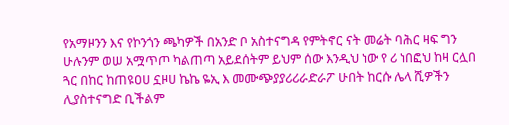የአማዞንን እና የኮንጎን ጫካዎች በአንድ ቦ አስተናግዳ የምትኖር ናት መሬት ባሕር ዛፍ ግን ሁሉንም ወሠ አሟጥጦ ካልጠጣ አይደሰትም ይህም ሰው እንዲህ ነው የ ሪ ነበፎህ ከዛ ርሏበ ጓር በከር ከጠዩዐሀ ኗዞሀ ኬኬ ዬኢ እ መሙጭያያሪሪራድራፖ ሁበት ከርሱ ሌላ ሺዎችን ሊያስተናግድ ቢችልም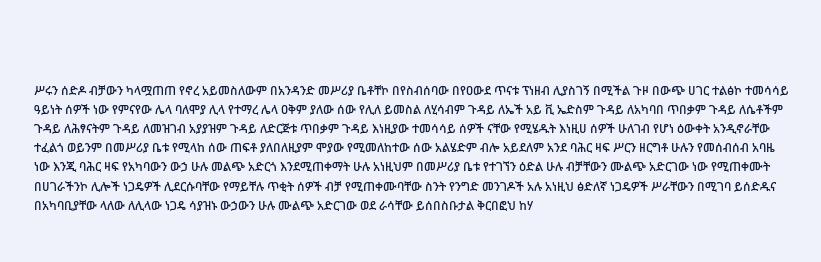ሥሩን ሰድዶ ብቻውን ካላሟጠጠ የኖረ አይመስለውም በአንዳንድ መሥሪያ ቤቶቸኮ በየስብሰባው በየዐውደ ጥናቱ ፕነዘብ ሊያስገኝ በሚችል ጉዞ በውጭ ሀገር ተልፅኮ ተመሳሳይ ዓይነት ሰዎች ነው የምናየው ሌላ ባለሞያ ሊላ የተማረ ሌላ ዐቅም ያለው ሰው የሊለ ይመስል ለሂሳብም ጉዳይ ለኤች አይ ቪ ኤድስም ጉዳይ ለአካባበ ጥበቃም ጉዳይ ለሴቶችም ጉዳይ ለሕፃናትም ጉዳይ ለመዝገብ አያያዝም ጉዳይ ለድርጅቱ ጥበቃም ጉዳይ እነዚያው ተመሳሳይ ሰዎች ናቸው የሚሄዱት እነዚሀ ሰዎች ሁለገብ የሆነ ዕውቀት አንዲኖራቸው ተፈልጎ ወይንም በመሥሪያ ቤቱ የሚላከ ሰው ጠፍቶ ያለበለዚያም ሞያው የሚመለከተው ሰው አልሄድም ብሎ አይደለም አንደ ባሕር ዛፍ ሥርን ዘርግቶ ሁሉን የመሰብሰብ አባዜ ነው እንጂ ባሕር ዛፍ የአካባውን ውኃ ሁሉ መልጭ አድርጎ እንደሚጠቀማት ሁሉ አነዚህም በመሥሪያ ቤቱ የተገኘን ዕድል ሁሉ ብቻቸውን ሙልጭ አድርገው ነው የሚጠቀሙት በሀገራችንኮ ሊሎች ነጋዴዎች ሊደርሱባቸው የማይቸሉ ጥቂት ሰዎች ብቻ የሚጠቀሙባቸው ስንት የንግድ መንገዶች አሉ አነዚህ ፅድለኛ ነጋዴዎች ሥራቸውን በሚገባ ይሰድዱና በአካባቢያቸው ላለው ለሊላው ነጋዴ ሳያዝኑ ውኃውን ሁሉ ሙልጭ አድርገው ወደ ራሳቸው ይሰበስቡታል ቅርበፎህ ከሃ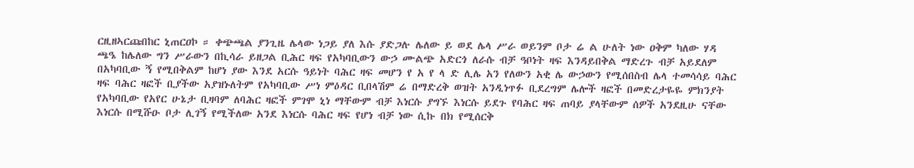ርዚዘኣርጩበከር ኒጠርዐኮ ። ቀጭጫል ያንጊዜ ሌላው ነጋይ ያለ እሱ ያድጋሉ ሌለው ይ ወደ ሌላ ሥራ ወይንም ቦታ ሬ ል ሁለት ነው ዐቅም ካለው ሃዳ ጫዔ ከሌለው ግን ሥራውን በኪሳራ ይዘጋል ቢሕር ዛፍ የአካባቢውን ውኃ ሙልጭ አድርጎ ለራሱ ብቻ ዓቦነት ዛፍ እንዳይበቅል ማድረጉ ብቻ አይደለም በአካባቢው ኝ የሚበቅልም ከሆነ ያው እንደ አርሱ ዓይነት ባሕር ዛፍ መሆን የ አ የ ላ ድ ሊሌ አን የለውን አቂ ሌ ውኃውን የሚሰበስብ ሌላ ተመሳሳይ ባሕር ዛፍ ባሕር ዛፎች ቢያችው አያዝኑለትም የአካባቢው ሥነ ምዕዳር ቢበላሽም ሬ በማድረቅ ወዝት አንዲነጥፉ ቢደረግም ሌሎች ዛፎች በመድረታዬዬ ምክንያት የአካባቢው የአየር ሁኔታ ቢዛባም ለባሕር ዛፎች ምገሞ ኒነ ማቸውም ብቻ እነርሱ ያግኙ እነርሱ ይደጉ የባሕር ዛፍ ጠባይ ያላቸውም ሰዎች አንደዚሁ ናቸው እነርሱ በሚሹዑ ቦታ ሊገኝ የሚችለው አንደ እነርሱ ባሕር ዛፍ የሆነ ብቻ ነው ሲኩ በክ የሚሰርቅ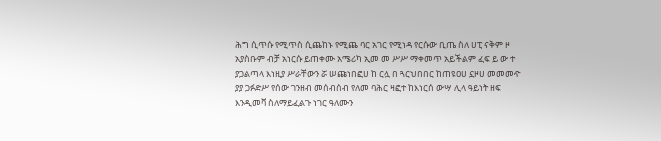ሕግ ሲጥሱ የሚጥስ ሲጨከኑ የሚጨ ባር አገር የሚነዳ የርሱው ቢጤ ስለ ሀፒ ናቅም ዞ አያስቡም ብቻ አነርሱ ይጠቀሙ አሜሪካ ኢመ መ ሥሥ ማቀመጥ አይችልም ፈፍ ይ ው ተ ያጋልጣላ እነዚያ ሥራቸውን ሯ ሠጩነበፎሀ ከ ርሏ በ ጓርህበበር ከጠዩዐሀ ኗዞሀ መመመዯ ያያ ጋፉድሥ የሰው ገንዘብ መሰብሰብ የለመ ባሕር ዛፎተ ከእነርሰ ውሣ ሊላ ዓይነት ዘፍ እንዲመቫ ስለማይፈልጉ ነገር ዓለሙን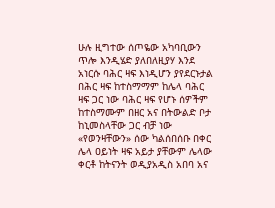ሁሉ ዚግተው ሰጦዬው አካባቢውን ጥሎ እንዲሄድ ያለበለዚያሃ እንደ አነርሱ ባሕር ዛፍ እነዲሆን ያየደርኑታል በሕር ዛፍ ከተስማማም ከሌላ ባሕር ዛፍ ጋር ነው ባሕር ዛፍ የሆኑ ሰዎችም ከተስማሙም በዘር አና በትውልድ ቦታ ከኒመስላቸው ጋር ብቻ ነው «የወንዛቸውን» ሰው ካልሰበሰቡ በቀር ሌላ ዐይነት ዛፍ አይታ ያቸውም ሌላው ቀርቶ ከትናንት ወዲያአዲስ አበባ አና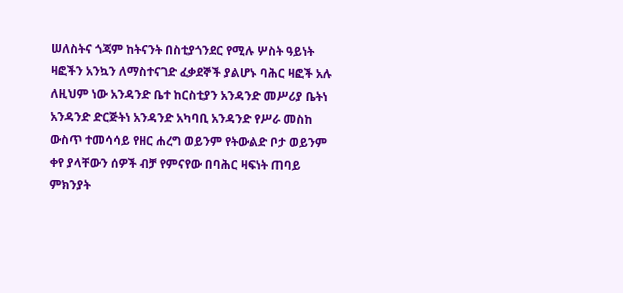ሠለስትና ጎጃም ከትናንት በስቲያጎንደር የሚሉ ሦስት ዓይነት ዛፎችን አንኳን ለማስተናገድ ፈቃደኞች ያልሆኑ ባሕር ዛፎች አሉ ለዚህም ነው አንዳንድ ቤተ ከርስቲያን አንዳንድ መሥሪያ ቤትነ አንዳንድ ድርጅትነ አንዳንድ አካባቢ አንዳንድ የሥራ መስከ ውስጥ ተመሳሳይ የዘር ሐረግ ወይንም የትውልድ ቦታ ወይንም ቀየ ያላቸውን ሰዎች ብቻ የምናየው በባሕር ዛፍነት ጠባይ ምክንያት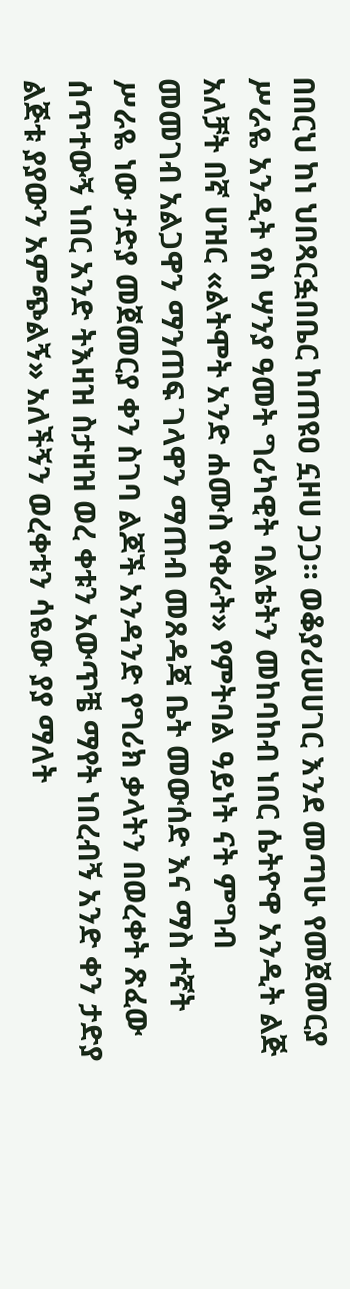በበርህ ከነ ህበጻርፏበቤር ከጠዩዐ ኗዞሀ ጋጋ። ወቆያሪሠሀገር እንደ መጣሁ የመጀመርያ ሥራዬ አንዲት የስ ሣንያ ዓመት ግሪካዊት ባልቴትን መከባከብ ነበር ሴትዮዋ አንዲት ልጅ አለቻት በኛ ሀዝር «ልትሞት አንድ ሐሙስ የቀራት» የምትባል ዓይነት ናት ምግብ መመገብ አልጋዋን ማንጠፍ ገላዋን ማጠብ መጸዳጃ ቤት መውሰድ እና ማስ ተኛት ሥራዬ ነው ታድያ መጀመርያ ቀን ስገባ ልጆች አንዳንድ የግሪክ ቃላትን በወረቀት ጽፈው ሰጥተውኝ ነበር አንድ ትእዛዝ ስታዘዝ ወረ ቀቱን አውጥቼ ማየት ነበረብኝ አንድ ቀን ታድያ ልጅቱ ያያውን አምጭልኝ» አለችኝን ወረቀቱን ሳዬው ያያ ማለት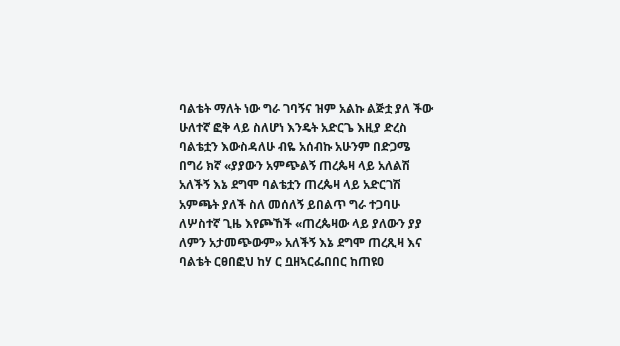ባልቴት ማለት ነው ግራ ገባኝና ዝም አልኩ ልጅቷ ያለ ችው ሁለተኛ ፎቅ ላይ ስለሆነ እንዴት አድርጌ እዚያ ድረስ ባልቴቷን እውስዳለሁ ብዬ አሰብኩ አሁንም በድጋሜ በግሪ ክኛ «ያያውን አምጭልኝ ጠረጴዛ ላይ አለልሽ አለችኝ እኔ ደግሞ ባልቴቷን ጠረጴዛ ላይ አድርገሽ አምጫት ያለች ስለ መሰለኝ ይበልጥ ግራ ተጋባሁ ለሦስተኛ ጊዜ እየጮኸች «ጠረጴዛው ላይ ያለውን ያያ ለምን አታመጭውም» አለችኝ እኔ ደግሞ ጠረጺዛ እና ባልቴት ርፀበፎህ ከሃ ር ቧዘኣርፌበበር ከጠዩዐ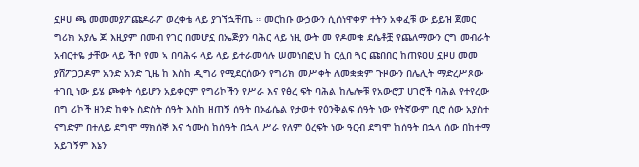ኗዞሀ ጫ መመመያፖጩዶራፖ ወረቀቴ ላይ ያገኘኋቸጤ ። መርከቡ ውኃውን ሲሰነዋቀዎ ተትን አቀፈቹ ው ይይዝ ጀመር ግሪክ አያሌ ጆ እዚያም በመብ የገር በመሆኗ በኤጅያን ባሕር ላይ ነዚ ውት መ የዶመቁ ደሴቶቿ የጨለማውን ርግ መብራት አብርተዬ ታቸው ላይ ችቦ የመ ኣ በባሕሩ ላይ ላይ ይተራመሳሉ ሠመነበፎህ ከ ርሏበ ጓር ጩበበር ከጠዩዐሀ ኗዞሀ መመ ያሸፖጋጋዶም አንድ አንድ ጊዜ ከ እስከ ዲግሪ የሚደርሰውን የግሪክ መሥቀት ለመቋቋም ጉዞውን በሌሊት ማድረሥጾው ተገቢ ነው ይሄ ጮቀት ሳይሆን አይቀርም የግሪኮችን የሥራ እና የፅረ ፍት ባሕል ከሌሎቹ የአውሮፓ ሀገሮች ባሕል የተየረው በግ ሪኮች ዘንድ ከቀኑ ስድስት ሰዓት እስከ ዘጠኝ ሰዓት በኦፊሴል የታወተ የዕንቅልፍ ሰዓት ነው የትኛውም ቢሮ ሰው አያስተ ናግድም በተለይ ደግሞ ማክሰኞ እና ኀሙስ ከሰዓት በኋላ ሥራ የለም ዕረፍት ነው ዓርብ ደግሞ ከሰዓት በኋላ ሰው በከተማ አይገኝም እኔን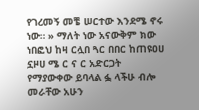የገረመኝ መቼ ሠርተው እንደሜ ኖሩ ነው። » ማለት ነው አናውቅም ክው ነበፎህ ከዛ ርሏበ ጓር በበር ከጠዩዐሀ ኗዞሀ ሜ ር ና ር አድርጋት የማያውቀው ይባላል ፏ ላችሁ ብሎ መራቸው አሁን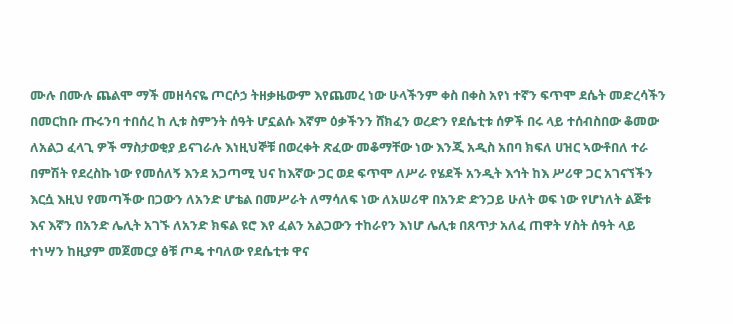ሙሉ በሙሉ ጨልሞ ማች መዘሳናዬ ጦርሶኃ ትዘቃዜውም እየጨመረ ነው ሁላችንም ቀስ በቀስ አየነ ተኛን ፍጥሞ ደሴት መድረሳችን በመርከቡ ጡሩንባ ተበሰረ ከ ሊቱ ስምንት ሰዓት ሆኗልሱ እኛም ዕቃችንን ሸክፈን ወረድን የደሴቲቱ ሰዎች በሩ ላይ ተሰብስበው ቆመው ለአልጋ ፈላጊ ዎች ማስታወቂያ ይናገራሉ እነዚህኞቹ በወረቀት ጽፈው መቆማቸው ነው እንጂ አዲስ አበባ ክፍለ ሀዝር ኣውቶበለ ተራ በምሽት የደረስኩ ነው የመሰለኝ እንደ አጋጣሚ ህና ከእኛው ጋር ወደ ፍጥሞ ለሥራ የሄደች አንዲት እኅት ከእ ሥሪዋ ጋር አገናኘችን እርሷ እዚህ የመጣችው በጋውን ለአንድ ሆቴል በመሥራት ለማሳለፍ ነው ለአሠሪዋ በአንድ ድንጋይ ሁለት ወፍ ነው የሆነለት ልጅቱ እና እኛን በአንድ ሌሊት አገኙ ለአንድ ክፍል ዩሮ እየ ፈልን አልጋውን ተከራየን እነሆ ሌሊቱ በጸጥታ አለፈ ጠዋት ሃስት ሰዓት ላይ ተነሣን ከዚያም መጀመርያ ፅቹ ጦዴ ተባለው የደሴቲቱ ዋና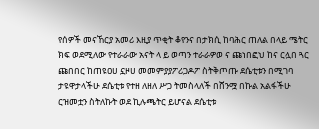የሰዎች መናኸርያ አመሪ እዚያ ጥቂት ቆየንና በታክሲ ከባሕር ጠለል በላይ ሜትር ክፍ ወደሚለው የተራራው አናት ላ ይ ወጣን ተራራዎወ ና ጩነበፎህ ከና ርሏበ ጓር ጩበበር ከጠዩዐሀ ኗዞሀ መመምያያፖሪጋዶፖ ስትቅጦጡ ደሴቲቱን በሚገባ ታዩዋታላችሁ ደሴቲቱ የተዘ ለዘለ ሥጋ ትመስላለች በሸንሟ በኩል አልፋችሁ ርዝመቷን ስትለኩት ወደ ኪሉጫትር ይሆናል ደሴቲቱ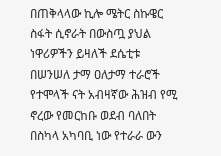በጠቅላላው ኪሎ ሜትር ስኩዌር ስፋት ሲኖራት በውስጧ ያህል ነዋሪዎችን ይዛለች ደሴቲቱ በሠንሠለ ታማ ዐለታማ ተራሮች የተሞላች ናት አብዛኛው ሕዝብ የሚ ኖረው የመርከቡ ወደብ ባለበት በስካላ አካባቢ ነው የተራራ ውን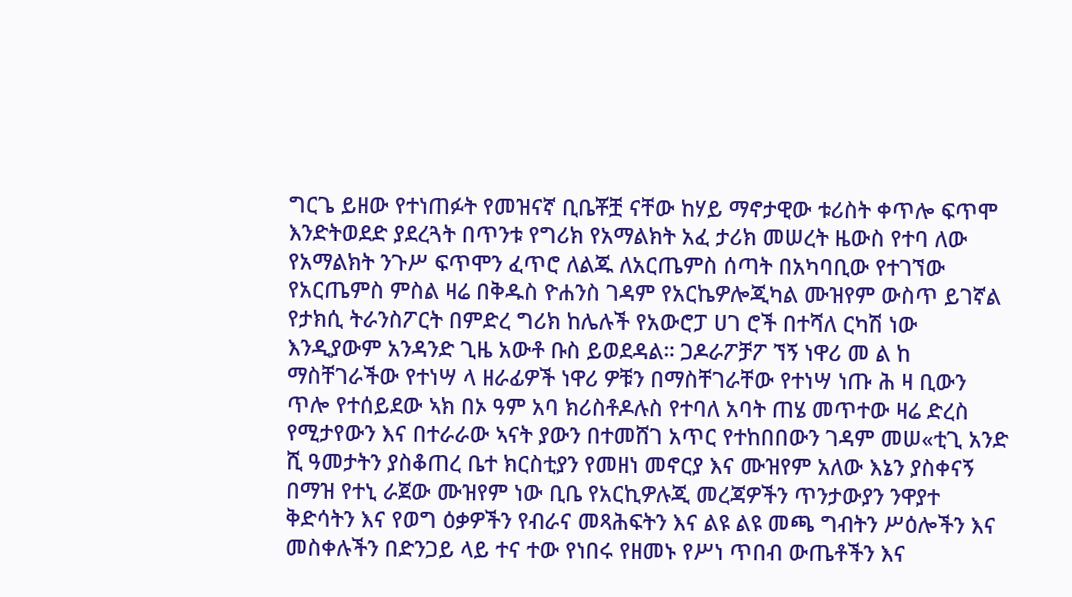ግርጌ ይዘው የተነጠፉት የመዝናኛ ቢቤቾቿ ናቸው ከሃይ ማኖታዊው ቱሪስት ቀጥሎ ፍጥሞ እንድትወደድ ያደረጓት በጥንቱ የግሪክ የአማልክት አፈ ታሪክ መሠረት ዜውስ የተባ ለው የአማልክት ንጉሥ ፍጥሞን ፈጥሮ ለልጁ ለአርጤምስ ሰጣት በአካባቢው የተገኘው የአርጤምስ ምስል ዛሬ በቅዱስ ዮሐንስ ገዳም የአርኬዎሎጂካል ሙዝየም ውስጥ ይገኛል የታክሲ ትራንስፖርት በምድረ ግሪክ ከሌሉች የአውሮፓ ሀገ ሮች በተሻለ ርካሽ ነው እንዲያውም አንዳንድ ጊዜ አውቶ ቡስ ይወደዳል። ጋዶራፖቻፖ ኘኝ ነዋሪ መ ል ከ ማስቸገራችው የተነሣ ላ ዘራፊዎች ነዋሪ ዎቹን በማስቸገራቸው የተነሣ ነጡ ሕ ዛ ቢውን ጥሎ የተሰይደው ኣክ በኦ ዓም አባ ክሪስቶዶሉስ የተባለ አባት ጠሄ መጥተው ዛሬ ድረስ የሚታየውን እና በተራራው ኣናት ያውን በተመሸገ አጥር የተከበበውን ገዳም መሠ«ቲጊ አንድ ሺ ዓመታትን ያስቆጠረ ቤተ ክርስቲያን የመዘነ መኖርያ እና ሙዝየም አለው እኔን ያስቀናኝ በማዝ የተኒ ራጀው ሙዝየም ነው ቢቤ የአርኪዎሉጂ መረጃዎችን ጥንታውያን ንዋያተ ቅድሳትን እና የወግ ዕቃዎችን የብራና መጻሕፍትን እና ልዩ ልዩ መጫ ግብትን ሥዕሎችን እና መስቀሉችን በድንጋይ ላይ ተና ተው የነበሩ የዘመኑ የሥነ ጥበብ ውጤቶችን እና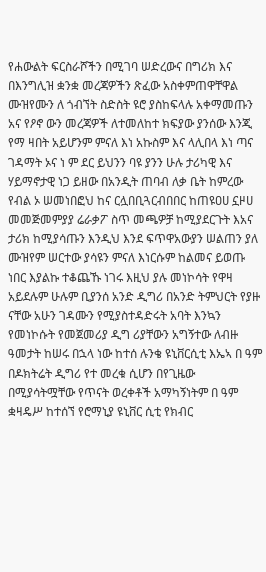የሐውልት ፍርስራሾችን በሚገባ ሠድረውና በግሪክ እና በእንግሊዝ ቋንቋ መረጃዎችን ጽፈው አስቀምጠዋቸዋል ሙዝየሙን ለ ጎብኘት ስድስት ዩሮ ያስከፍላሉ አቀማመጡን አና የዖኖ ውን መረጃዎች ለተመለከተ ክፍያው ያንሰው እንጂ የማ ዛበት አይሆንም ምናለ እነ አኩስም እና ላሊበላ እነ ጣና ገዳማት ኦና ነ ም ደር ይህንን ባዩ ያንን ሁሉ ታሪካዊ እና ሃይማኖታዊ ነጋ ይዘው በአንዲት ጠባብ ለቃ ቤት ከምረው የብል ኦ ሠመነበፎህ ከና ርሏበቢጓርብበበር ከጠዩዐሀ ኗዞሀ መመጅመምያያ ሬራቃፖ ስጥ መጫዎቻ ከሚያደርጉት እአና ታሪክ ከሚያሳጡን እንዲህ እንደ ፍጥዋአውያን ሠልጠን ያለ ሙዝየም ሠርተው ያሳዩን ምናለ እነርሱም ከልመና ይወጡ ነበር እያልኩ ተቆጨኹ ነገሩ እዚህ ያሉ መነኮሳት የዋዛ አይደሉም ሁሉም ቢያንሰ አንድ ዲግሪ በአንድ ትምህርት የያዙ ናቸው አሁን ገዳሙን የሚያስተዳድሩት አባት እንኳን የመነኮሱት የመጀመሪያ ዲግ ሪያቸውን አግኝተው ለብዙ ዓመታት ከሠሩ በኋላ ነው ከተሰ ሉንቄ ዩኒቨርሲቲ እኤኣ በ ዓም በዶክትሬት ዲግሪ የተ መረቁ ሲሆን በየጊዜው በሚያሳትሟቸው የጥናት ወረቀቶች አማካኝነትም በ ዓም ቋዛዴሥ ከተሰኘ የሮማኒያ ዩኒቨር ሲቲ የክብር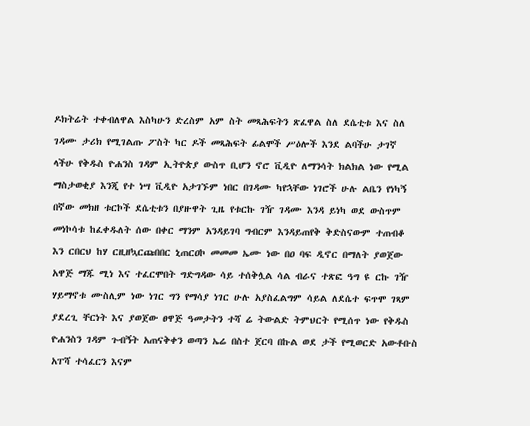ዶክትሬት ተቀብለዋል እስካሁን ድረስም አም ስት መጻሕፍትን ጽፈዋል ስለ ደሴቲቱ እና ስለ ገዳሙ ታሪክ የሚገልጡ ፖስት ካር ዶች መጻሕፍት ፊልሞች ሥዕሎች እንደ ልባችሁ ታገኛ ላችሁ የቅዱስ ዮሐንስ ገዳም ኢትዮጵያ ውስጥ ቢሆን ኖሮ ቪዲዮ ለማንሳት ክልክል ነው የሚል ማስታወቂያ እንጂ የተ ነሣ ቪዲዮ አታገኙም ነበር በገዳሙ ካየኋቸው ነገሮች ሁሉ ልቤን የነካኝ በኛው መክዘ ቱርኮች ደሴቲቱን በያዙዋት ጊዜ የቱርኩ ገዥ ገዳሙ እንዳ ይነካ ወደ ውስጥም መነኮሳቱ ከፈቀዱለት ሰው በቀር ማንም አንዳይገባ ግብርም እንዳይጠየቅ ቅድስናውም ተጠብቆ እን ርበርህ ከሃ ርዚዘኳርጩበበር ኒጠርዐኮ መመመ ኤሙ ነው በዐ ባፍ ዲኖር በማለት ያወጀው አዋጅ ማጁ ሚነ እና ተፈርሞበት ግድግዳው ሳይ ተሰቅሏል ሳል ብራና ተጽፎ ዓግ ዩ ርኩ ገዥ ሃይማኖቱ ሙስሊም ነው ነገር ግን የማሳያ ነገር ሁሉ አያስፈልግም ሳይል ለደሴተ ፍጥሞ ገጻም ያደረጊ ቸርነት እና ያወጀው ፀዋጅ ዓመታትን ተሻ ሬ ትውልድ ትምህርት የሚሰጥ ነው የቅዱስ ዮሐንስን ገዳም ጉብኝት አጠናቅቀን ወጣን ኤሬ በስተ ጀርባ በኩል ወደ ታች የሚወርድ አውቶቡስ አፐሻ ተሳፈርን እናም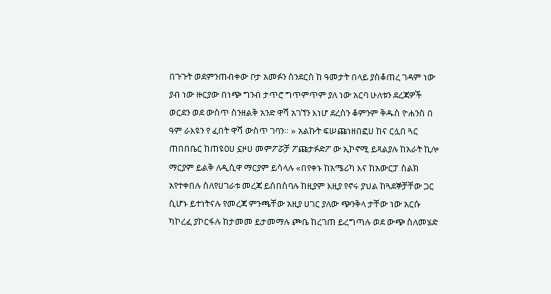በጉጉት ወደምንጠብቀው ቦታ አመፉን ስንደርስ ከ ዓመታት በላይ ያስቆጠረ ገዳም ነው ያብ ነው ዙርያው በነጭ ግንብ ታጥሮ ግጥምጥም ያለ ነው አርባ ሁለቱን ደረጃዎች ወርደን ወደ ውስጥ ስንዘልቅ አንድ ዋሻ አገኘን እነሆ ደረስን ቆምንም ቅዱስ ዮሐንስ በ ዓም ራእዩን የ ፈበት ዋሻ ውስጥ ገባን። » አልኩት ፍሠጩነዘበፎሀ ከና ርሏበ ጓር ጠበበቤር ከጠዩዐሀ ኗዞሀ መምፖሯቻ ፖጩታፉድፖ ው ኢኮኖሚ ይጻልያሉ ከአራት ኪሎ ማርያም ይልቅ ለዲሲዋ ማርያም ይሳላሉ «በየቀኑ ከአሜሪካ እና ከአውርፓ ስልክ አየተቀበሉ ስለየሀገራቱ መረጃ ይሰበስባሉ ከዚያም እዚያ የኖሩ ያህል ከጓደኞቻቸው ጋር ሲሆኑ ይተነትናሉ የመረጃ ምንጫቸው አዚያ ሀገር ያለው ጭንቅላ ታቸው ነው አርሱ ካኮረፈ ያኮርፋሉ ከታመመ ይታመማሉ ጮቤ ከረገጠ ይረግጣሉ ወደ ውጭ ስለመሄድ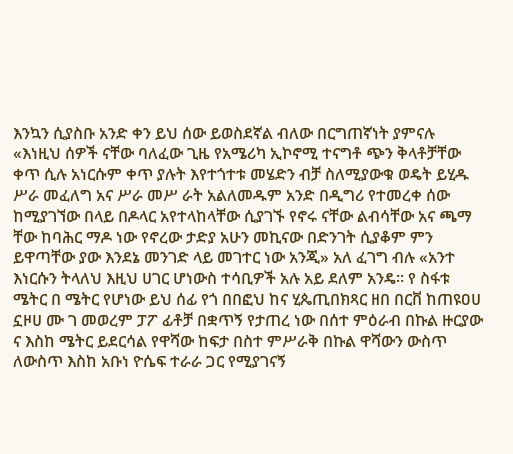እንኳን ሲያስቡ አንድ ቀን ይህ ሰው ይወስደኛል ብለው በርግጠኛነት ያምናሉ «እነዚህ ሰዎች ናቸው ባለፈው ጊዜ የአሜሪካ ኢኮኖሚ ተናግቶ ጭን ቅላቶቻቸው ቀጥ ሲሉ አነርሱም ቀጥ ያሉት እየተጎተቱ መሄድን ብቻ ስለሚያውቁ ወዴት ይሂዱ ሥራ መፈለግ አና ሥራ መሥ ራት አልለመዱም አንድ በዲግሪ የተመረቀ ሰው ከሚያገኘው በላይ በዶላር አየተላከላቸው ሲያገኙ የኖሩ ናቸው ልብሳቸው አና ጫማ ቸው ከባሕር ማዶ ነው የኖረው ታድያ አሁን መኪናው በድንገት ሲያቆም ምን ይዋጣቸው ያው እንደኔ መንገድ ላይ መገተር ነው አንጂ» አለ ፈገግ ብሉ «አንተ እነርሱን ትላለህ እዚህ ሀገር ሆነውስ ተሳቢዎች አሉ አይ ደለም አንዴ። የ ስፋቱ ሜትር በ ሜትር የሆነው ይህ ሰፊ የጎ በበፎህ ከና ሂጴጢበክጻር ዘበ በርቨ ከጠዩዐሀ ኗዞሀ ሙ ገ መወረም ፓፖ ፊቶቻ በቋጥኝ የታጠረ ነው በሰተ ምዕራብ በኩል ዙርያው ና እስከ ሜትር ይደርሳል የዋሻው ከፍታ በስተ ምሥራቅ በኩል ዋሻውን ውስጥ ለውስጥ እስከ አቡነ ዮሴፍ ተራራ ጋር የሚያገናኝ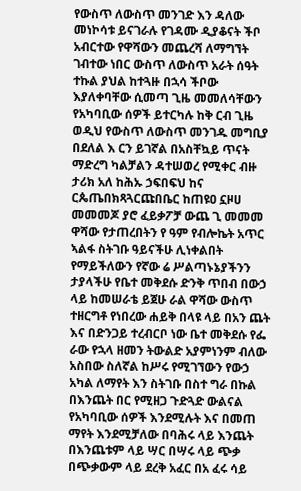የውስጥ ለውስጥ መንገድ እን ዳለው መነኮሳቱ ይናገራሉ የገዳሙ ዲያቆናት ችቦ አብርተው የዋሻውን መጨረሻ ለማግኘት ገብተው ነበር ውስጥ ለውስጥ አራት ሰዓት ተኩል ያህል ከተጓዙ በኋሳ ችቦው እያለቀባቸው ሲመጣ ጊዜ መመለሳቸውን የአካባቢው ሰዎች ይተርካሉ ከቅ ርብ ጊዜ ወዲህ የውስጥ ለውስጥ መንገዱ መግቢያ በደለል እ ርን ይገኛል በአስቸኳይ ጥናት ማድረግ ካልቻልን ዳተሠወረ የሚቀር ብዙ ታሪክ አለ ከሕኡ ኃፍበፍህ ከና ርጴጤበክጻጓርጩበቤር ከጠዩዐ ኗዞሀ መመመጆ ያሮ ፈይቃፖቻ ውጨ ጊ መመመ ዋሻው የታጠረበትን የ ዓም የብሎኬት አጥር ኣልፋ ስትገቡ ዓይናችሁ ሊነቀልበት የማይችለውን የኛው ሬ ሥልጣኑኔያችንን ታያላችሁ የቤተ መቅደሱ ድንቅ ጥበብ በውኃ ላይ ከመሠራቴ ይጀሁ ራል ዋሻው ውስጥ ተዘርግቶ የነበረው ሐይቅ በላዩ ላይ በአን ጨት እና በድንጋይ ተረብርቦ ነው ቤተ መቅደሱ የፌ ራው የኋላ ዘመን ትውልድ አያምነንም ብለው አስበው ስለኛል ከሥሩ የሚገኘውን የውኃ አካል ለማየት እን ስትገቡ በስተ ግራ በኩል በእንጨት በር የሚዘጋ ጉድጓድ ውልናል የአካባቢው ሰዎች እንደሚሉት እና በመጠ ማየት እንደሚቻለው በባሕሩ ላይ እንጨት በእንጨቱም ላይ ሣር በሣሩ ላይ ጭቃ በጭቃውም ላይ ደረቅ አፈር በአ ፈሩ ሳይ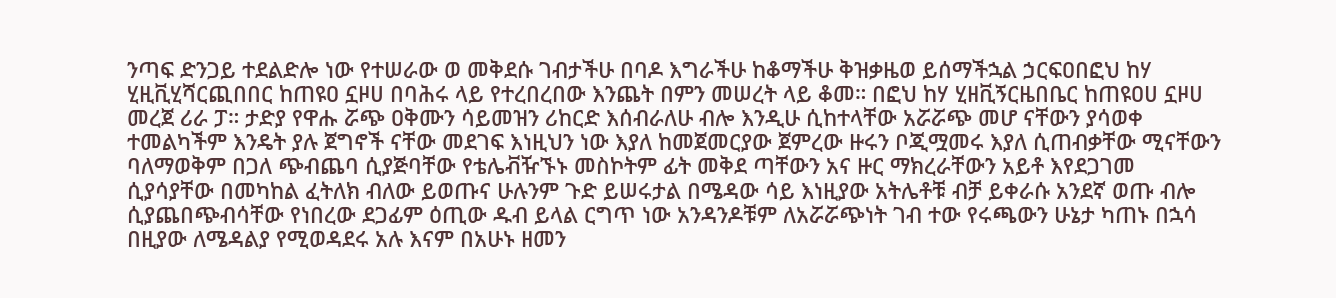ንጣፍ ድንጋይ ተደልድሎ ነው የተሠራው ወ መቅደሱ ገብታችሁ በባዶ እግራችሁ ከቆማችሁ ቅዝቃዜወ ይሰማችኋል ኃርፍዐበፎህ ከሃ ሂዚቪሂሻርጪበበር ከጠዩዐ ኗዞሀ በባሕሩ ላይ የተረበረበው እንጨት በምን መሠረት ላይ ቆመ። በፎህ ከሃ ሂዘቪኝርዜበቤር ከጠዩዐሀ ኗዞሀ መረጀ ሪራ ፓ። ታድያ የዋሑ ሯጭ ዐቅሙን ሳይመዝን ሪከርድ እሰብራለሁ ብሎ እንዲሁ ሲከተላቸው አሯሯጭ መሆ ናቸውን ያሳወቀ ተመልካችም እንዴት ያሉ ጀግኖች ናቸው መደገፍ እነዚህን ነው እያለ ከመጀመርያው ጀምረው ዙሩን ቦጂሟመሩ እያለ ሲጠብቃቸው ሚናቸውን ባለማወቅም በጋለ ጭብጨባ ሲያጅባቸው የቴሌቭዥኙኑ መስኮትም ፊት መቅደ ጣቸውን አና ዙር ማክረራቸውን አይቶ እየደጋገመ ሲያሳያቸው በመካከል ፈትለክ ብለው ይወጡና ሁሉንም ጉድ ይሠሩታል በሜዳው ሳይ እነዚያው አትሌቶቹ ብቻ ይቀራሱ አንደኛ ወጡ ብሎ ሲያጨበጭብሳቸው የነበረው ደጋፊም ዕጢው ዱብ ይላል ርግጥ ነው አንዳንዶቹም ለአሯሯጭነት ገብ ተው የሩጫውን ሁኔታ ካጠኑ በኋሳ በዚያው ለሜዳልያ የሚወዳደሩ አሉ እናም በአሁኑ ዘመን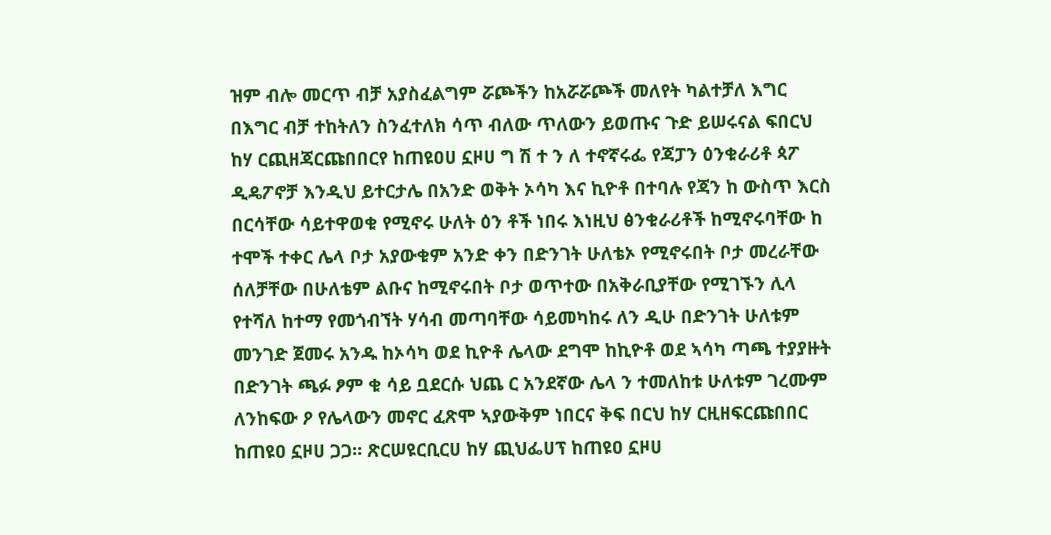ዝም ብሎ መርጥ ብቻ አያስፈልግም ሯጮችን ከአሯሯጮች መለየት ካልተቻለ እግር በእግር ብቻ ተከትለን ስንፈተለክ ሳጥ ብለው ጥለውን ይወጡና ጉድ ይሠሩናል ፍበርህ ከሃ ርጪዘጃርጩበበርየ ከጠዩዐሀ ኗዞሀ ግ ሽ ተ ን ለ ተኖኛሩፌ የጃፓን ዕንቁራሪቶ ጳፖ ዲዴፖኖቻ እንዲህ ይተርታሌ በአንድ ወቅት ኦሳካ እና ኪዮቶ በተባሉ የጃን ከ ውስጥ እርስ በርሳቸው ሳይተዋወቁ የሚኖሩ ሁለት ዕን ቶች ነበሩ እነዚህ ፅንቁራሪቶች ከሚኖሩባቸው ከ ተሞች ተቀር ሌላ ቦታ አያውቁም አንድ ቀን በድንገት ሁለቴኦ የሚኖሩበት ቦታ መረራቸው ሰለቻቸው በሁለቴም ልቡና ከሚኖሩበት ቦታ ወጥተው በአቅራቢያቸው የሚገኙን ሊላ የተሻለ ከተማ የመጎብኘት ሃሳብ መጣባቸው ሳይመካከሩ ለን ዲሁ በድንገት ሁለቱም መንገድ ጀመሩ አንዱ ከኦሳካ ወደ ኪዮቶ ሌላው ደግሞ ከኪዮቶ ወደ ኣሳካ ጣጫ ተያያዙት በድንገት ጫፉ ፆም ቁ ሳይ ቧደርሱ ህጨ ር አንደኛው ሌላ ን ተመለከቱ ሁለቱም ገረሙም ለንከፍው ዖ የሌላውን መኖር ፈጽሞ ኣያውቅም ነበርና ቅፍ በርህ ከሃ ርዚዘፍርጩበበር ከጠዩዐ ኗዞሀ ጋጋ። ጽርሠዩርቢርሀ ከሃ ጪህፌሀፕ ከጠዩዐ ኗዞሀ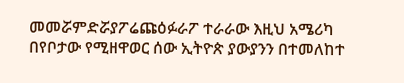መመሯምድሯያፖሬጩዕፉራፖ ተራራው እዚህ አሜሪካ በየቦታው የሚዘዋወር ሰው ኢትዮጵ ያውያንን በተመለከተ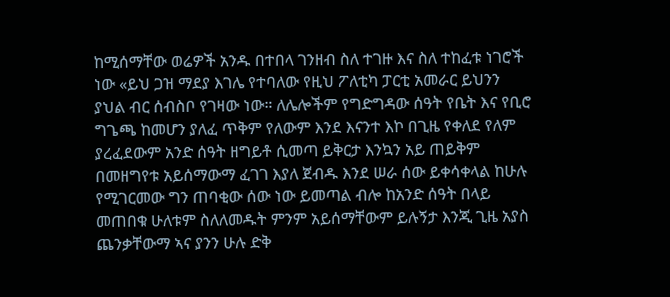ከሚሰማቸው ወሬዎች አንዱ በተበላ ገንዘብ ስለ ተገዙ እና ስለ ተከፈቱ ነገሮች ነው «ይህ ጋዝ ማደያ እገሌ የተባለው የዚህ ፖለቲካ ፓርቲ አመራር ይህንን ያህል ብር ሰብስቦ የገዛው ነው። ለሌሎችም የግድግዳው ሰዓት የቤት እና የቢሮ ግጌጫ ከመሆን ያለፈ ጥቅም የለውም እንደ እናንተ እኮ በጊዜ የቀለደ የለም ያረፈደውም አንድ ሰዓት ዘግይቶ ሲመጣ ይቅርታ እንኳን አይ ጠይቅም በመዘግየቱ አይሰማውማ ፈገገ እያለ ጀብዱ እንደ ሠራ ሰው ይቀሳቀላል ከሁሉ የሚገርመው ግን ጠባቂው ሰው ነው ይመጣል ብሎ ከአንድ ሰዓት በላይ መጠበቁ ሁለቱም ስለለመዱት ምንም አይሰማቸውም ይሉኝታ እንጂ ጊዜ አያስ ጨንቃቸውማ ኣና ያንን ሁሉ ድቅ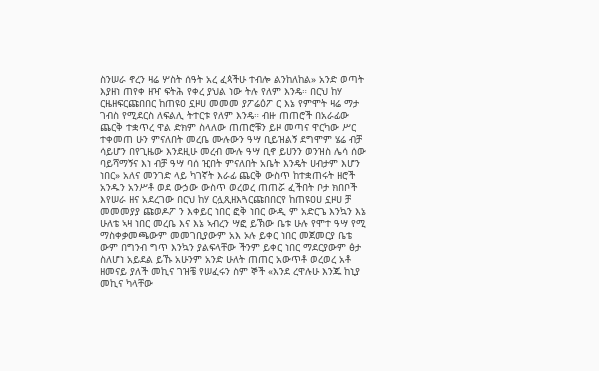ስንሠራ ኖረን ዛሬ ሦስት ሰዓት አረ ፈጳችሁ ተብሎ ልንከለከል» አንድ ወጣት እያዘነ ጠየቀ ዘዣ ፍትሕ የቀረ ያህል ነው ትሉ የለም እንዴ። በርህ ከሃ ርዜዘፍርጩበበር ከጠዩዐ ኗዞሀ መመመ ያፖሬዕፖ ር እኔ የምሞት ዛሬ ማታ ገብስ የሚደርስ ለፍልሊ ትተርቱ የለም እንዴ። ብዙ ጠጠሮች በአራፊው ጨርቅ ተቋጥረ ዋል ድክም ስላለው ጠጠሮቹን ይዞ መጣና ዋርካው ሥር ተቀመጠ ሁን ምናለበት መረቤ ሙሉውን ዓሣ ቢይዝልኝ ደግሞም ሄሬ ብቻ ሳይሆን በየጊዜው እንደዚሁ መረብ ሙሉ ዓሣ ቢኖ ይሀንን ወንዝስ ሌሳ ሰው ባይሻማኝና እነ ብቻ ዓሣ ባሰ ዢበት ምናለበት አቤት እንዴት ሀብታም እሆን ነበር» አለና መንገድ ላይ ካገኛት እራፊ ጨርቅ ውስጥ ከተቋጠሩት ዘሮች አንዱን አንሥቶ ወደ ውኃው ውስጥ ወረወረ ጠጠሯ ፈችበት ቦታ ክበቦች እየሠራ ዘና አደረገው በርህ ከሃ ርሏጺዘእጓርጩበበርየ ከጠዩዐሀ ኗዞሀ ቻ መመመያያ ጩወዶፖ ን እቀይር ነበር ፎቅ ነበር ውዲ ም አድርጌ እንኳን እኔ ሁለቴ ኣዛ ነበር መረቤ እና እኔ ኣብረን ሣፎ ይኽው ቤቱ ሁሉ የሞተ ዓሣ የሚ ማስቀቃመጫውም መመገቢያውም አእ ኦሉ ይቀር ነበር መጀመርያ ቤቴ ውም በግንብ ግጥ እንኳን ያልፍላቸው ችንም ይቀር ነበር ማደርያውም ፅታ ስለሆነ አይደል ይኹ አሁንም አንድ ሁለት ጠጠር አውጥቶ ወረወረ አቶ ዘመናይ ያለች መኪና ገዝቼ የሠፈሩን ስም ኞች «እንደ ረዋሉሁ እንጁ ከኒያ መኪና ካላቸው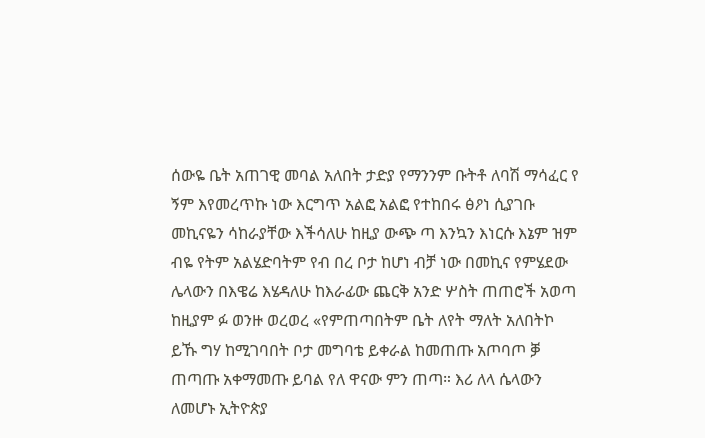ሰውዬ ቤት አጠገዊ መባል አለበት ታድያ የማንንም ቡትቶ ለባሽ ማሳፈር የ ኝም እየመረጥኩ ነው እርግጥ አልፎ አልፎ የተከበሩ ፅዖነ ሲያገቡ መኪናዬን ሳከራያቸው እችሳለሁ ከዚያ ውጭ ጣ እንኳን እነርሱ እኔም ዝም ብዬ የትም አልሄድባትም የብ በረ ቦታ ከሆነ ብቻ ነው በመኪና የምሄደው ሌላውን በእዌሬ እሄዳለሁ ከእራፊው ጨርቅ አንድ ሦስት ጠጠሮች አወጣ ከዚያም ፉ ወንዙ ወረወረ «የምጠጣበትም ቤት ለየት ማለት አለበትኮ ይኹ ግሃ ከሚገባበት ቦታ መግባቴ ይቀራል ከመጠጡ አጦባጦ ቓ ጠጣጡ አቀማመጡ ይባል የለ ዋናው ምን ጠጣ። እሪ ለላ ሴላውን ለመሆኑ ኢትዮጵያ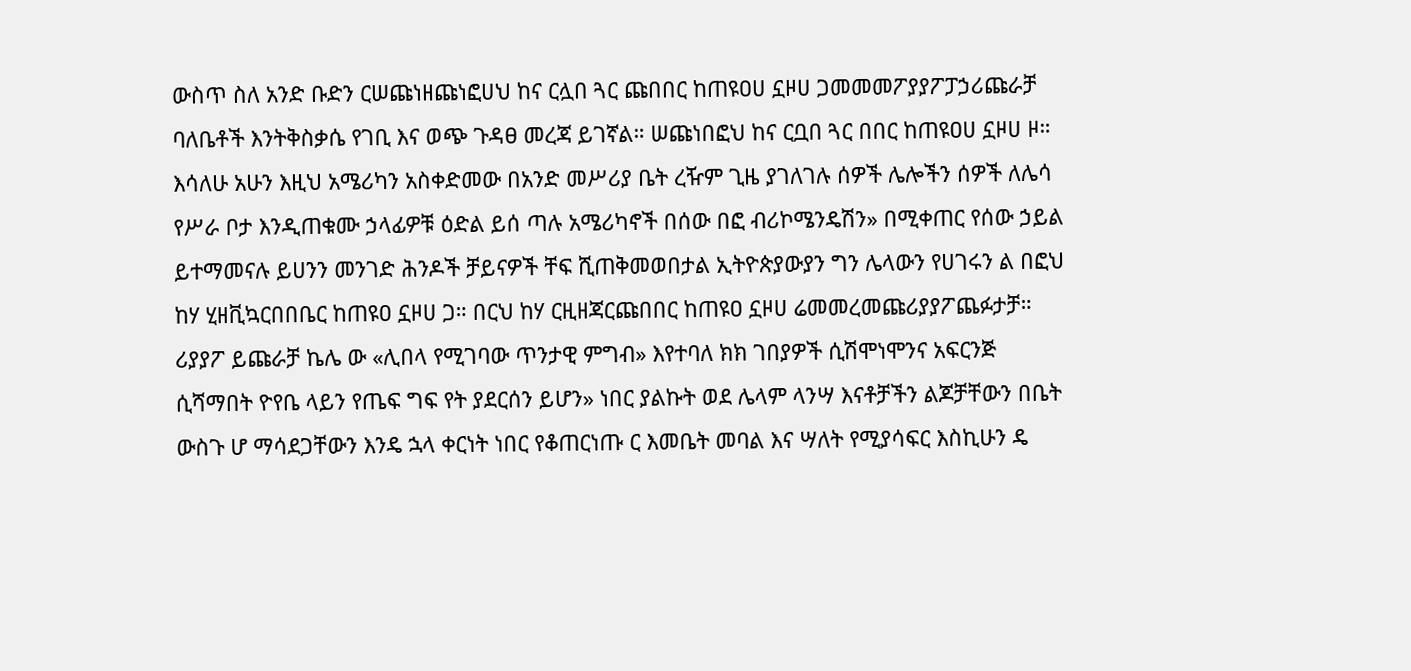ውስጥ ስለ አንድ ቡድን ርሠጩነዘጩነፎሀህ ከና ርሏበ ጓር ጩበበር ከጠዩዐሀ ኗዞሀ ጋመመመፖያያፖፓኃሪጩራቻ ባለቤቶች እንትቅስቃሴ የገቢ እና ወጭ ጉዳፀ መረጃ ይገኛል። ሠጩነበፎህ ከና ርቧበ ጓር በበር ከጠዩዐሀ ኗዞሀ ዞ። እሳለሁ አሁን እዚህ አሜሪካን አስቀድመው በአንድ መሥሪያ ቤት ረዥም ጊዜ ያገለገሉ ሰዎች ሌሎችን ሰዎች ለሌሳ የሥራ ቦታ እንዲጠቁሙ ኃላፊዎቹ ዕድል ይሰ ጣሉ አሜሪካኖች በሰው በፎ ብሪኮሜንዴሽን» በሚቀጠር የሰው ኃይል ይተማመናሉ ይሀንን መንገድ ሕንዶች ቻይናዎች ቸፍ ሺጠቅመወበታል ኢትዮጵያውያን ግን ሌላውን የሀገሩን ል በፎህ ከሃ ሂዘቪኳርበበቤር ከጠዩዐ ኗዞሀ ጋ። በርህ ከሃ ርዚዘጃርጩበበር ከጠዩዐ ኗዞሀ ሬመመረመጩሪያያፖጨፉታቻ። ሪያያፖ ይጩራቻ ኬሌ ው «ሊበላ የሚገባው ጥንታዊ ምግብ» እየተባለ ክክ ገበያዎች ሲሽሞነሞንና አፍርንጅ ሲሻማበት ዮየቤ ላይን የጤፍ ግፍ የት ያደርሰን ይሆን» ነበር ያልኩት ወደ ሌላም ላንሣ እናቶቻችን ልጆቻቸውን በቤት ውስጉ ሆ ማሳደጋቸውን እንዴ ኋላ ቀርነት ነበር የቆጠርነጡ ር እመቤት መባል እና ሣለት የሚያሳፍር እስኪሁን ዴ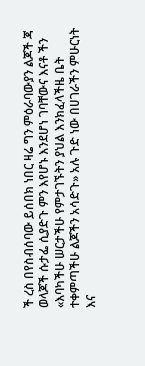ች ረስ በየስብሰባው ይሰበክ ነበር ዛሬ ግን ምዕራባውያን ልጆች ጃ ወላጆች ሱታፌ ሲያድጉ ምን እየሆኑ እንደሆነ ገባቸውና እናቶ ችን «እባካችሁ ሠርታችሁ የምታገኙትን ያህል እንክፈላችዜ ቤት ተቀምጣችሁ ልጆችን አሳድጉ» አሉ ጉድ ነው በሀገራችን ምሁርነት እና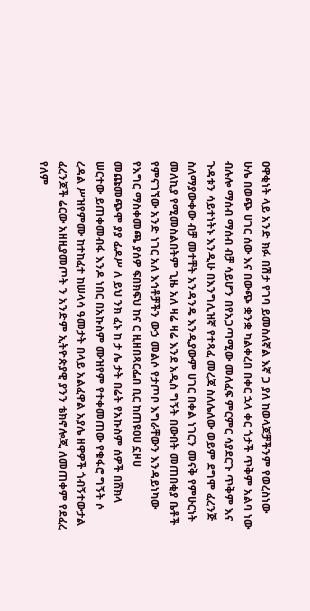ዐዋቂነት ላይ አንድ ክፉ በሽታ የገባ ይመስለኛል እኛ ጋ ያለ ከወላጆቻችንም የወረስነው ሁሌ በወጭ ሀገር ሰው እና በውጭ ቋንቋ ካልቀረበ በቀር ኋላ ቀር ጎታች ጥቅም አልባ ነው ብሉሎ ማሰብ ማሰብ ብቻ ሳይሆን በየአጋጣሚው መለፈፍ ምርምር ሳያደርጉ ጥቅም እና ጉዳቱን ሳይተነትኑ እንዲሁ በእንግሊዝኛ የተጻፈ መረጃ ስለሌለው ወይም ደግሞ ፈረንጅ ስለማያውቀው ብቻ መተቸት አንዳንዴ እንዲያውም ሀገር በቀል ነገርን መናቅ የምሁርነት መለኪያ የሚመስልበትም ጊዜ አለ ዛሬ ዛሬ እንደ አዲስ ግኝት በውበት መጠበቂያ ቤቶች የምናገኘው አንድ ነገር አለ እኅቶቻችን ውኃ መልሶ የታጦቦ እግራቸውን እንዳይነካው የእግር ማስቀመጫ ያሰዎ ፍበክፍህ ከና ር ዚዘበጻርፌበ ቢር ከጠዩዐሀ ኗዞሀ መጩመጭሞ ያያ ፊዶሥ ለ ይህ ንክ ፈኑ ከ ታ ሌ ታት በሬት የአኩስም ሰዎች በሸክላ ሠርተው ይጠቀመብፋ እንዶ ነበር በአኩስም ሙዝየም የተቀመጠው የቁፋሮ ግኝት ሶ ረዳል ሥዝየምሙ ከተከፈተ ከሠላሳ ዓመታት በላይ አልፈዋል አያሌ ዘዋዎች ጎብኝተውታል ፈረንጆች ሬርው አዘዚያመጦት ን አንድም ኢትዮጵያዊ ያንን ቴክኖሎጂ ለመጠቀም የደፈረ የለም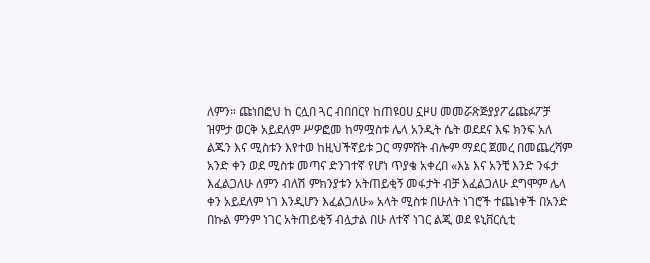ለምን። ጩነበፎህ ከ ርሏበ ጓር ብበበርየ ከጠዩዐሀ ኗዞሀ መመሯጽጅያያፖሬጩፉፖቻ ዝምታ ወርቅ አይደለም ሥዎፎመ ከማሟስቱ ሌላ አንዲት ሴት ወደደና እፍ ክንፍ አለ ልጁን እና ሚስቱን እየተወ ከዚህችኛይቱ ጋር ማምሸት ብሎም ማደር ጀመረ በመጨረሻም አንድ ቀን ወደ ሚስቱ መጣና ድንገተኛ የሆነ ጥያቄ አቀረበ «እኔ እና አንቺ እንድ ንፋታ እፈልጋለሁ ለምን ብለሽ ምክንያቱን አትጠይቂኝ መፋታት ብቻ እፈልጋለሁ ደግሞም ሌላ ቀን አይደለም ነገ እንዲሆን እፈልጋለሁ» አላት ሚስቱ በሁለት ነገሮች ተጨነቀች በአንድ በኩል ምንም ነገር አትጠይቂኝ ብሏታል በሁ ለተኛ ነገር ልጂ ወደ ዩኒቨርሲቲ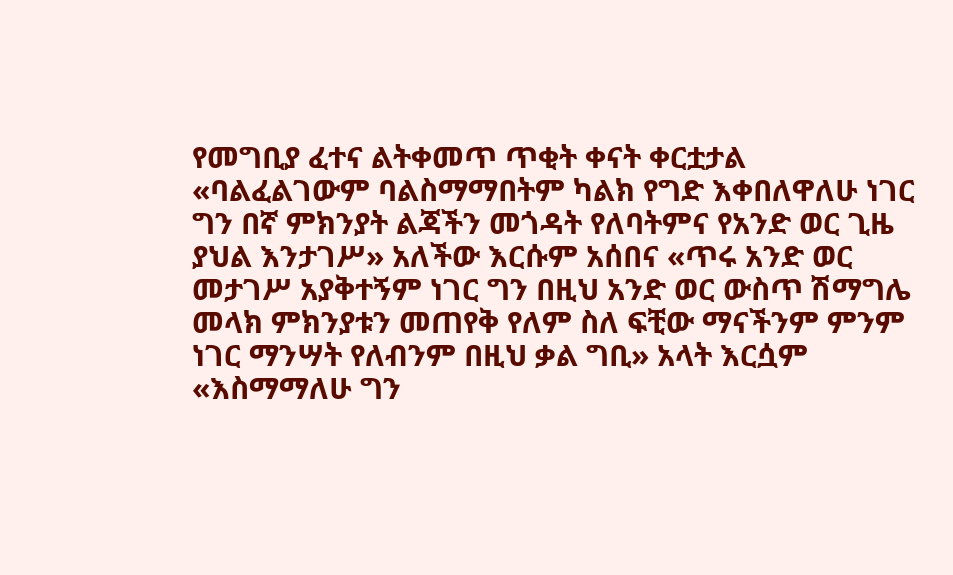የመግቢያ ፈተና ልትቀመጥ ጥቂት ቀናት ቀርቷታል «ባልፈልገውም ባልስማማበትም ካልክ የግድ እቀበለዋለሁ ነገር ግን በኛ ምክንያት ልጃችን መጎዳት የለባትምና የአንድ ወር ጊዜ ያህል እንታገሥ» አለችው እርሱም አሰበና «ጥሩ አንድ ወር መታገሥ አያቅተኝም ነገር ግን በዚህ አንድ ወር ውስጥ ሽማግሌ መላክ ምክንያቱን መጠየቅ የለም ስለ ፍቺው ማናችንም ምንም ነገር ማንሣት የለብንም በዚህ ቃል ግቢ» አላት እርሷም «እስማማለሁ ግን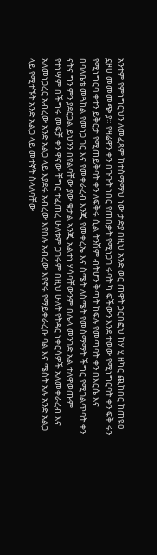አንተም የምነግርህን ለመፈጻም ከተስማማህ ነው ታድያ በዚህ አንድ ወር ጠዋት ኃርበፎህ ከሃ ሂ ዘካር ጪከበር ከጠዩዐ ኗዞሀ መመመጭ ያ። የዛሬዋን ቀን በጉጉት ነበር የጠበቃት የሚነጋገ ሩባት ካ ፍችውን እንደ ተወው የሚነግርባት ቀን ፍቅ ሩን የሚነግርባ ቀተን ይቅርታ የሚጠይቅባት ቀን ለፍቅሩ ሲል ትንሽም ብትሆን ቅጣት ከፍሉ የመጣባት ቀን በእርሴ እና በባለቤቴ መጓከል የመነጋ ገር እና የመቀራረብ እንጂ የመቀረኤ እና ስሜት ለስሜት የመስማማት ችግር የሚገልጥባት ቀን ናትና ግን ምን ያደርጋል ይህንን በየልባቸው ያው ቁታል ኣንጂ አልተነ ሃሳባቸውንም በሌላ መንገድ አል ተለዋወጡም የተነሣም በችግሩ መፍቻ ቀን ዋናው ቸግር ተፈጠረ ሁለቱም ጋገሩም በዚህ ሁለት የትዳር ነቀርሳዎች አለመቀራረብ እና አለመነጋረር አብረው አንድ አልጋ ላይ እያደሩ አብረው እየበሉ አብረው እየኖሩ የማይቀራረቡ ባል እና ሜስት አሉ አንድ አልጋ ላይ የሚተኙት አንድ አልጋ ላይ መተኛት ስላለባቸው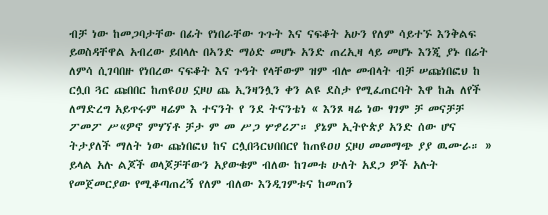ብቻ ነው ከመጋባታቸው በፊት የነበራቸው ጉጉት እና ናፍቆት አሁን የለም ሳይተኙ እንቅልፍ ይወስዳቸዋል አብረው ይበላሉ በኣንድ ማዕድ መሆኑ አንድ ጠረኢዛ ላይ መሆኑ እንጂ ያኑ በሬት ለምሳ ሲገባበዙ የነበረው ናፍቆት እና ጉዓት የላቸውም ዝም ብሎ መብላት ብቻ ሠጩነበፎህ ከ ርሏበ ጓር ጩበበር ከጠዩዐሀ ኗዞሀ ጨ ኢንዛንሏን ቀን ልዩ ደስታ የሚፈጠርባት እዋ ከሕ ለየች ለማድረግ አይጥሩም ዛሬም እ ተናንት የ ንደ ትናንቴነ « እንጾ ዛሬ ነው ፃገም ቻ መናቻቻ ፖመፖ ሥ«ዎኖ ምሃኘቶ ቻታ ም መ ሥጋ ሦፇሪፖ። ያኔም ኢትዮጵያ አንድ ሰው ሆና ትታያለች ማለት ነው ጩነበፎህ ከና ርሏበጓርህበበርየ ከጠዩዐሀ ኗዞሀ መመማጭ ያያ ዉሙራ። » ይላል አሉ ልጆች ወላጆቻቸውን አያውቁም ብለው ከገመቱ ሁለት አደጋ ዎች አሉት የመጀመርያው የሚቆጣጠረኝ የለም ብለው እንዲገምቱና ከመጠን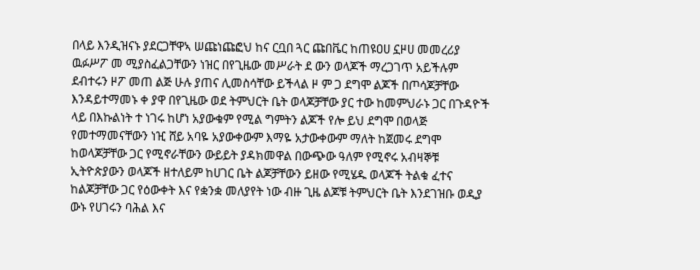በላይ እንዲዝናኑ ያደርጋቸዋኣ ሠጩነጩፎህ ከና ርቧበ ጓር ጩበቬር ከጠዩዐሀ ኗዞሀ መመረሪያ ዉፉሥፖ መ ሚያስፈልጋቸውን ነዝር በየጊዜው መሥራት ደ ውን ወላጆች ማረጋገጥ አይችሉም ደብተሩን ዞፖ መጠ ልጅ ሁሉ ያጠና ሊመስሳቸው ይችላል ዞ ም ጋ ደግሞ ልጆች በጦሳጆቻቸው እንዳይተማመኑ ቀ ያዋ በየጊዜው ወደ ትምህርት ቤት ወላጆቻቸው ያር ተው ከመምህራኑ ጋር በጉዳዮች ላይ በእኩልነት ተ ነገሩ ከሆነ አያውቁም የሚል ግምትን ልጆች የሎ ይህ ደግሞ በወላጅ የመተማመናቸውን ነዢ ሸይ አባዬ አያውቀውም እማዬ አታውቀውም ማለት ከጀመሩ ደግሞ ከወላጆቻቸው ጋር የሚኖራቸውን ውይይት ያዳክመዋል በውጭው ዓለም የሚኖሩ አብዛኞቹ ኢትዮጵያውን ወላጆች ዘተለይም ከሀገር ቤት ልጆቻቸውን ይዘው የሚሄዱ ወላጆች ትልቁ ፈተና ከልጆቻቸው ጋር የዕውቀት እና የቋንቋ መለያየት ነው ብዙ ጊዜ ልጆቹ ትምህርት ቤት እንደገዝቡ ወዲያ ውኑ የሀገሩን ባሕል እና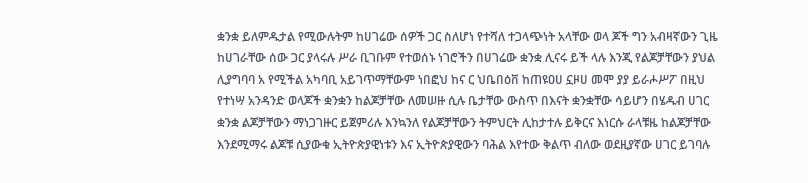ቋንቋ ይለምዱታል የሚውሉትም ከሀገሬው ሰዎች ጋር ስለሆነ የተሻለ ተጋላጭነት አላቸው ወላ ጆች ግን አብዛኛውን ጊዜ ከሀገራቸው ሰው ጋር ያላሩሉ ሥራ ቢገቡም የተወሰኑ ነገሮችን በሀገሬው ቋንቋ ሊናሩ ይች ላሉ እንጂ የልጆቻቸውን ያህል ሊያግባባ አ የሚችል አካባቢ አይገጥማቸውም ነበፎህ ከና ር ህቤበዕቨ ከጠዩዐሀ ኗዞሀ መሞ ያያ ይራሖሥፖ በዚህ የተነሣ አንዳንድ ወላጆች ቋንቋን ከልጆቻቸው ለመሠዙ ሲሉ ቤታቸው ውስጥ በእናት ቋንቋቸው ሳይሆን በሄዱብ ሀገር ቋንቋ ልጆቻቸውን ማነጋገዙር ይጀምሪሉ እንኳንለ የልጆቻቸውን ትምህርት ሊከታተሉ ይቅርና እነርሱ ራላቹዜ ከልጆቻቸው እንደሚማሩ ልጆቹ ሲያውቁ ኢትዮጵያዊነቱን እና ኢትዮጵያዊውን ባሕል እየተው ቅልጥ ብለው ወደዚያኛው ሀገር ይገባሉ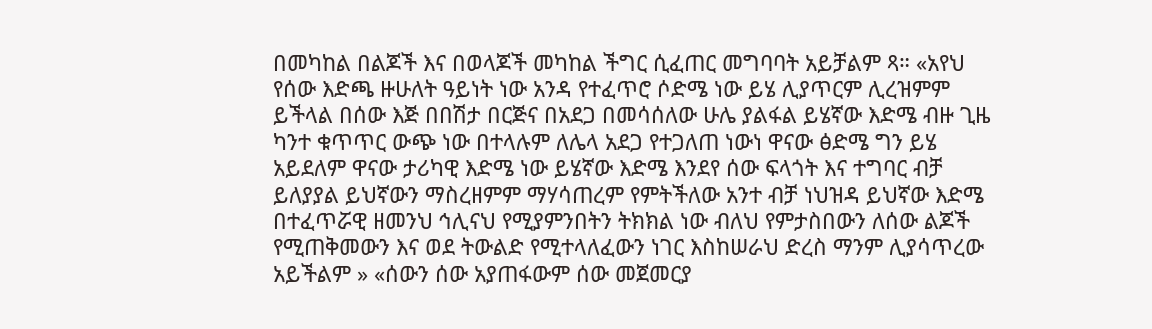በመካከል በልጆች እና በወላጆች መካከል ችግር ሲፈጠር መግባባት አይቻልም ጻ። «አየህ የሰው እድጫ ዙሁለት ዓይነት ነው አንዳ የተፈጥሮ ሶድሜ ነው ይሄ ሊያጥርም ሊረዝምም ይችላል በሰው እጅ በበሽታ በርጅና በአደጋ በመሳሰለው ሁሌ ያልፋል ይሄኛው እድሜ ብዙ ጊዜ ካንተ ቁጥጥር ውጭ ነው በተላሉም ለሌላ አደጋ የተጋለጠ ነውነ ዋናው ፅድሜ ግን ይሄ አይደለም ዋናው ታሪካዊ እድሜ ነው ይሄኛው እድሜ እንደየ ሰው ፍላጎት እና ተግባር ብቻ ይለያያል ይህኛውን ማስረዘምም ማሃሳጠረም የምትችለው አንተ ብቻ ነህዝዳ ይህኛው እድሜ በተፈጥሯዊ ዘመንህ ኅሊናህ የሚያምንበትን ትክክል ነው ብለህ የምታስበውን ለሰው ልጆች የሚጠቅመውን እና ወደ ትውልድ የሚተላለፈውን ነገር እስከሠራህ ድረስ ማንም ሊያሳጥረው አይችልም » «ሰውን ሰው አያጠፋውም ሰው መጀመርያ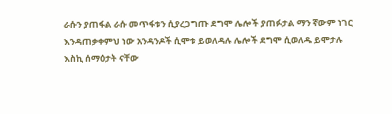ራሱን ያጠፋል ራሱ መጥፋቱን ሲያረጋግጡ ደግሞ ሌሎች ያጠፉታል ማን ኛውም ነገር እንዳጠቃቀምህ ነው አንዳንዶች ሲሞቱ ይወለዳሉ ሌሎች ደግሞ ሲወለዱ ይሞታሉ እስኪ ሰማዕታት ናቸው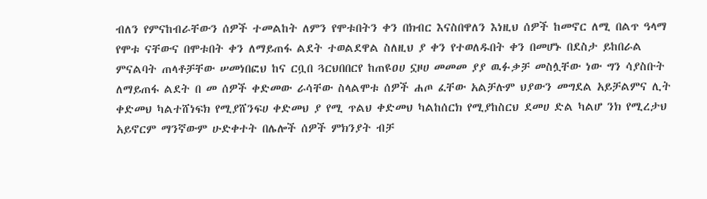ብለን የምናከብራቸውን ሰዎች ተመልከት ለምን የሞቱበትን ቀን በክብር እናስበዋለን እነዚህ ሰዎች ከመኖር ለሚ በልጥ ዓላማ የሞቱ ናቸውና በሞቱበት ቀን ለማይጠፋ ልደት ተወልደዋል ስለዚህ ያ ቀን የተወለዱበት ቀን በመሆኑ በደስታ ይከበራል ምናልባት ጠላቶቻቸው ሠመነበፎህ ከና ርቧበ ጓርህበበርየ ከጠዩዐሀ ኗዞሀ መመመ ያያ ዉፉቃቻ መስሏቸው ነው ግን ሳያስቡት ለማይጠፋ ልደት በ መ ሰዎች ቀድመው ራሳቸው ስላልሞቱ ሰዎች ሐጦ ፈቸው አልቻሉም ህያውን መግደል አይቻልምና ሊት ቀድመህ ካልተሸነፍክ የሚያሸንፍሀ ቀድመህ ያ የሚ ጥልህ ቀድመህ ካልከሰርክ የሚያከስርህ ደመሀ ድል ካልሆ ንክ የሚረታህ አይኖርም ማንኛውም ሁድቀተት በሌሎች ሰዎች ምክንያት ብቻ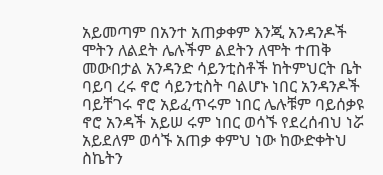አይመጣም በአንተ አጠቃቀም እንጂ አንዳንዶች ሞትን ለልደት ሌሉችም ልደትን ለሞት ተጠቅ መውበታል አንዳንድ ሳይንቲስቶች ከትምህርት ቤት ባይባ ረሩ ኖሮ ሳይንቲስት ባልሆኑ ነበር አንዳንዶች ባይቸገሩ ኖሮ አይፈጥሩም ነበር ሌሉቹም ባይሰቃዩ ኖሮ አንዳች አይሠ ሩም ነበር ወሳኙ የደረሰብህ ነሯ አይደለም ወሳኙ አጠቃ ቀምህ ነው ከውድቀትህ ስኬትን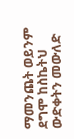ማመንጨት ወይንም ደግሞ ከስኬትህ ውድቀትን መውለድ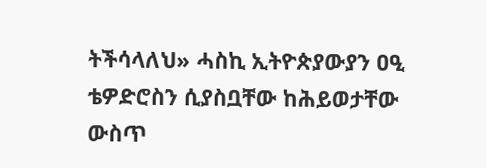ትችሳላለህ» ሓስኪ ኢትዮጵያውያን ዐዒ ቴዎድሮስን ሲያስቧቸው ከሕይወታቸው ውስጥ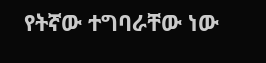የትኛው ተግባራቸው ነው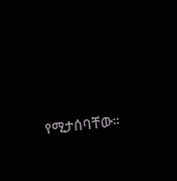የሚታሰባቸው።